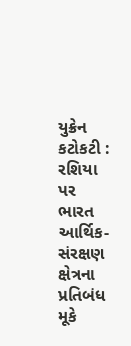યુક્રેન કટોકટી : રશિયા પર ભારત આર્થિક-સંરક્ષણ ક્ષેત્રના પ્રતિબંધ મૂકે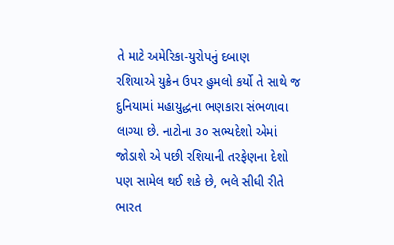તે માટે અમેરિકા-યુરોપનું દબાણ
રશિયાએ યુક્રેન ઉપર હુમલો કર્યો તે સાથે જ દુનિયામાં મહાયુદ્ધના ભણકારા સંભળાવા લાગ્યા છે. નાટોના ૩૦ સભ્યદેશો એમાં જોડાશે એ પછી રશિયાની તરફેણના દેશો પણ સામેલ થઈ શકે છે, ભલે સીધી રીતે ભારત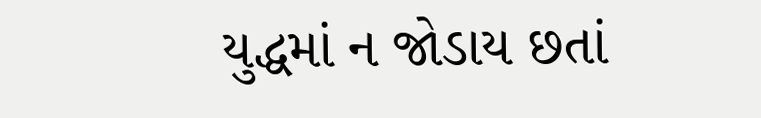યુદ્ધમાં ન જોડાય છતાં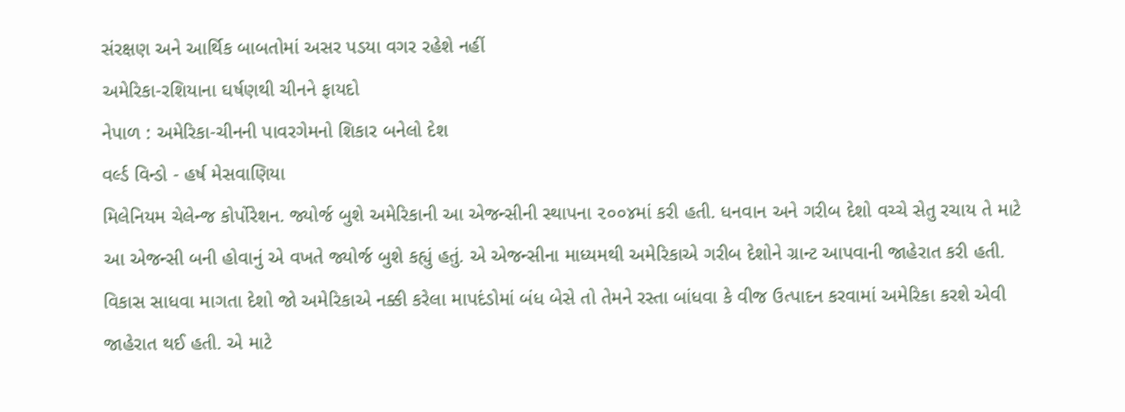સંરક્ષણ અને આર્થિક બાબતોમાં અસર પડયા વગર રહેશે નહીં
અમેરિકા-રશિયાના ઘર્ષણથી ચીનને ફાયદો
નેપાળ : અમેરિકા-ચીનની પાવરગેમનો શિકાર બનેલો દેશ
વર્લ્ડ વિન્ડો - હર્ષ મેસવાણિયા
મિલેનિયમ ચેલેન્જ કોર્પોરેશન. જ્યોર્જ બુશે અમેરિકાની આ એજન્સીની સ્થાપના ૨૦૦૪માં કરી હતી. ધનવાન અને ગરીબ દેશો વચ્ચે સેતુ રચાય તે માટે આ એજન્સી બની હોવાનું એ વખતે જ્યોર્જ બુશે કહ્યું હતું. એ એજન્સીના માધ્યમથી અમેરિકાએ ગરીબ દેશોને ગ્રાન્ટ આપવાની જાહેરાત કરી હતી. વિકાસ સાધવા માગતા દેશો જો અમેરિકાએ નક્કી કરેલા માપદંડોમાં બંધ બેસે તો તેમને રસ્તા બાંધવા કે વીજ ઉત્પાદન કરવામાં અમેરિકા કરશે એવી જાહેરાત થઈ હતી. એ માટે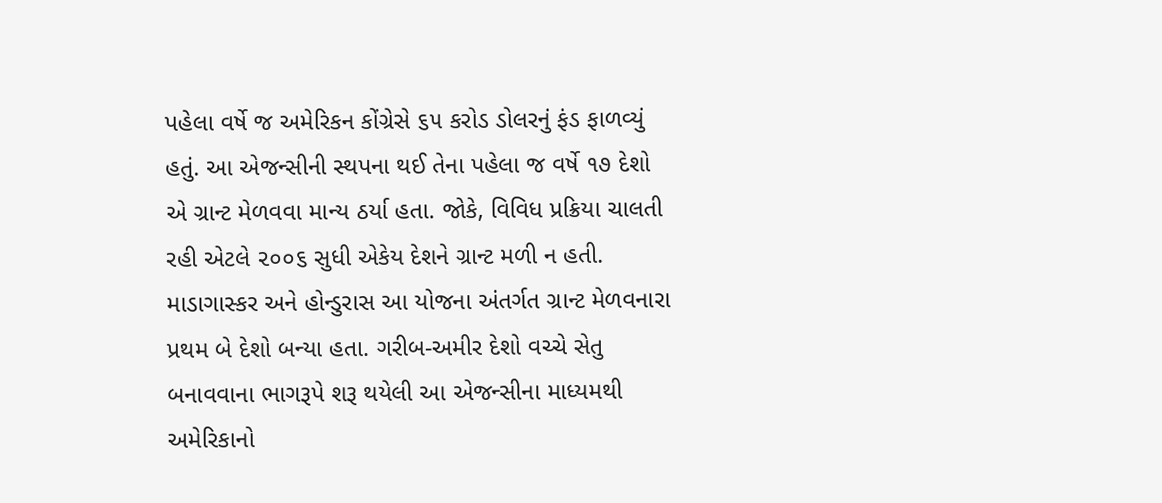પહેલા વર્ષે જ અમેરિકન કોંગ્રેસે ૬૫ કરોડ ડોલરનું ફંડ ફાળવ્યું હતું. આ એજન્સીની સ્થપના થઈ તેના પહેલા જ વર્ષે ૧૭ દેશો એ ગ્રાન્ટ મેળવવા માન્ય ઠર્યા હતા. જોકે, વિવિધ પ્રક્રિયા ચાલતી રહી એટલે ૨૦૦૬ સુધી એકેય દેશને ગ્રાન્ટ મળી ન હતી. માડાગાસ્કર અને હોન્ડુરાસ આ યોજના અંતર્ગત ગ્રાન્ટ મેળવનારા પ્રથમ બે દેશો બન્યા હતા. ગરીબ-અમીર દેશો વચ્ચે સેતુ બનાવવાના ભાગરૂપે શરૂ થયેલી આ એજન્સીના માધ્યમથી અમેરિકાનો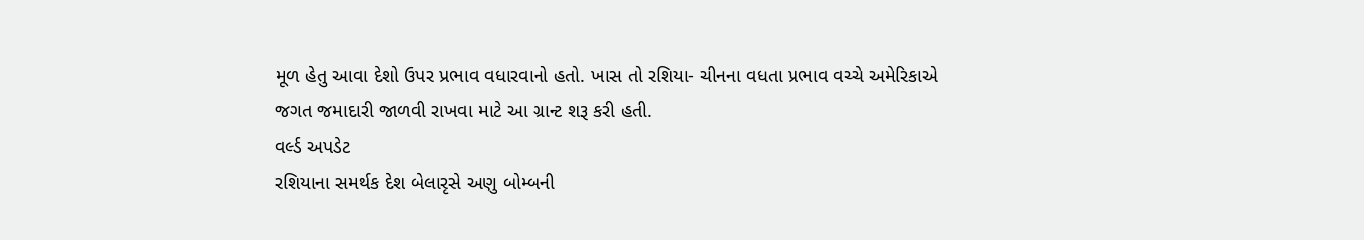મૂળ હેતુ આવા દેશો ઉપર પ્રભાવ વધારવાનો હતો. ખાસ તો રશિયા- ચીનના વધતા પ્રભાવ વચ્ચે અમેરિકાએ જગત જમાદારી જાળવી રાખવા માટે આ ગ્રાન્ટ શરૂ કરી હતી.
વર્લ્ડ અપડેટ
રશિયાના સમર્થક દેશ બેલારૃસે અણુ બોમ્બની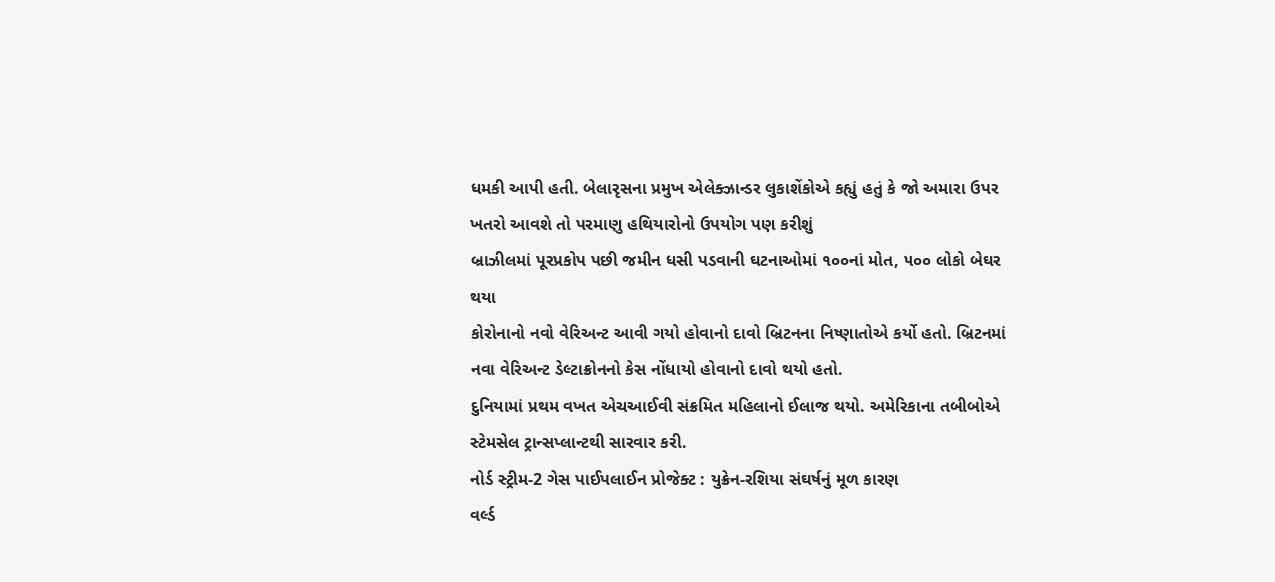ધમકી આપી હતી. બેલારૃસના પ્રમુખ એલેક્ઝાન્ડર લુકાશેંકોએ કહ્યું હતું કે જો અમારા ઉપર ખતરો આવશે તો પરમાણુ હથિયારોનો ઉપયોગ પણ કરીશું
બ્રાઝીલમાં પૂરપ્રકોપ પછી જમીન ધસી પડવાની ઘટનાઓમાં ૧૦૦નાં મોત, ૫૦૦ લોકો બેઘર થયા
કોરોનાનો નવો વેરિઅન્ટ આવી ગયો હોવાનો દાવો બ્રિટનના નિષ્ણાતોએ કર્યો હતો. બ્રિટનમાં નવા વેરિઅન્ટ ડેલ્ટાક્રોનનો કેસ નોંધાયો હોવાનો દાવો થયો હતો.
દુનિયામાં પ્રથમ વખત એચઆઈવી સંક્રમિત મહિલાનો ઈલાજ થયો. અમેરિકાના તબીબોએ સ્ટેમસેલ ટ્રાન્સપ્લાન્ટથી સારવાર કરી.
નોર્ડ સ્ટ્રીમ-2 ગેસ પાઈપલાઈન પ્રોજેક્ટ : યુક્રેન-રશિયા સંઘર્ષનું મૂળ કારણ
વર્લ્ડ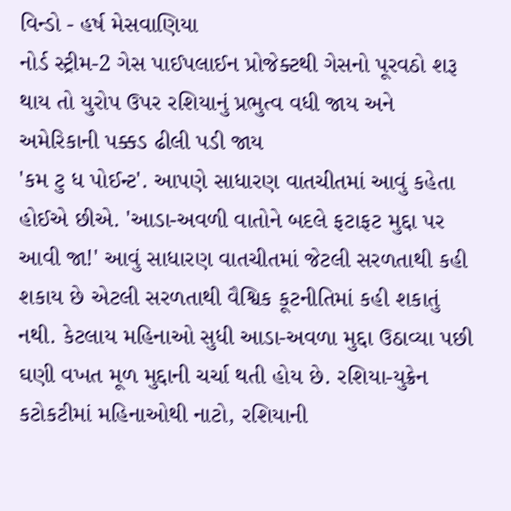વિન્ડો - હર્ષ મેસવાણિયા
નોર્ડ સ્ટ્રીમ-2 ગેસ પાઈપલાઈન પ્રોજેક્ટથી ગેસનો પૂરવઠો શરૂ થાય તો યુરોપ ઉપર રશિયાનું પ્રભુત્વ વધી જાય અને અમેરિકાની પક્કડ ઢીલી પડી જાય
'કમ ટુ ધ પોઈન્ટ'. આપણે સાધારણ વાતચીતમાં આવું કહેતા હોઈએ છીએ. 'આડા-અવળી વાતોને બદલે ફટાફટ મુદ્દા પર આવી જા!' આવું સાધારણ વાતચીતમાં જેટલી સરળતાથી કહી શકાય છે એટલી સરળતાથી વૈશ્વિક કૂટનીતિમાં કહી શકાતું નથી. કેટલાય મહિનાઓ સુધી આડા-અવળા મુદ્દા ઉઠાવ્યા પછી ઘણી વખત મૂળ મુદ્દાની ચર્ચા થતી હોય છે. રશિયા-યુક્રેન કટોકટીમાં મહિનાઓથી નાટો, રશિયાની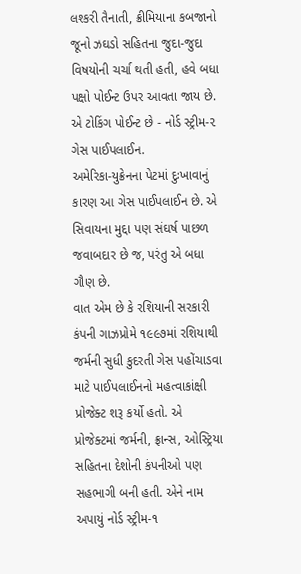લશ્કરી તૈનાતી, ક્રીમિયાના કબજાનો જૂનો ઝઘડો સહિતના જુદા-જુદા વિષયોની ચર્ચા થતી હતી, હવે બધા પક્ષો પોઈન્ટ ઉપર આવતા જાય છે. એ ટોકિંગ પોઈન્ટ છે - નોર્ડ સ્ટ્રીમ-૨ ગેસ પાઈપલાઈન.
અમેરિકા-યુક્રેનના પેટમાં દુઃખાવાનું કારણ આ ગેસ પાઈપલાઈન છે. એ સિવાયના મુદ્દા પણ સંઘર્ષ પાછળ જવાબદાર છે જ, પરંતુ એ બધા ગૌણ છે.
વાત એમ છે કે રશિયાની સરકારી કંપની ગાઝપ્રોમે ૧૯૯૭માં રશિયાથી જર્મની સુધી કુદરતી ગેસ પહોંચાડવા માટે પાઈપલાઈનનો મહત્વાકાંક્ષી પ્રોજેક્ટ શરૂ કર્યો હતો. એ પ્રોજેક્ટમાં જર્મની, ફ્રાન્સ, ઓસ્ટ્રિયા સહિતના દેશોની કંપનીઓ પણ સહભાગી બની હતી. એને નામ અપાયું નોર્ડ સ્ટ્રીમ-૧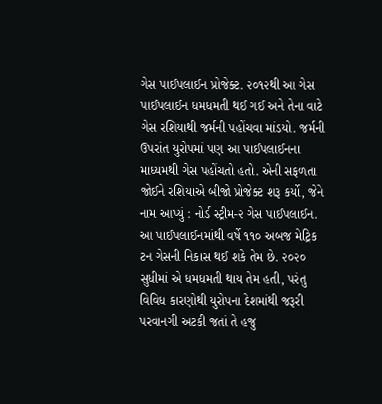ગેસ પાઈપલાઈન પ્રોજેક્ટ. ૨૦૧૨થી આ ગેસ પાઈપલાઈન ધમધમતી થઈ ગઈ અને તેના વાટે ગેસ રશિયાથી જર્મની પહોંચવા માંડયો. જર્મની ઉપરાંત યુરોપમાં પણ આ પાઈપલાઈનના માધ્યમથી ગેસ પહોંચતો હતો. એની સફળતા જોઈને રશિયાએ બીજો પ્રોજેક્ટ શરૂ કર્યો, જેને નામ આપ્યું : નોર્ડ સ્ટ્રીમ-૨ ગેસ પાઈપલાઈન. આ પાઈપલાઈનમાંથી વર્ષે ૧૧૦ અબજ મેટ્રિક ટન ગેસની નિકાસ થઈ શકે તેમ છે. ૨૦૨૦ સુધીમાં એ ધમધમતી થાય તેમ હતી, પરંતુ વિવિધ કારણોથી યુરોપના દેશમાંથી જરૂરી પરવાનગી અટકી જતાં તે હજુ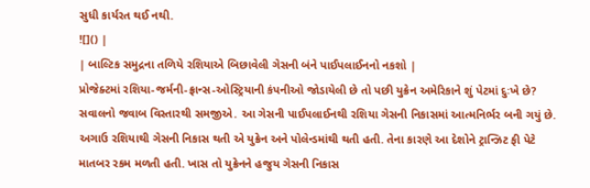સુધી કાર્યરત થઈ નથી.
![]() |
| બાલ્ટિક સમુદ્રના તળિયે રશિયાએ બિછાવેલી ગેસની બંને પાઈપલાઈનનો નકશો |
પ્રોજેક્ટમાં રશિયા-જર્મની-ફ્રાન્સ-ઓસ્ટ્રિયાની કંપનીઓ જોડાયેલી છે તો પછી યુક્રેન અમેરિકાને શું પેટમાં દુઃખે છે? સવાલનો જવાબ વિસ્તારથી સમજીએ. આ ગેસની પાઈપલાઈનથી રશિયા ગેસની નિકાસમાં આત્મનિર્ભર બની ગયું છે. અગાઉ રશિયાથી ગેસની નિકાસ થતી એ યુક્રેન અને પોલેન્ડમાંથી થતી હતી. તેના કારણે આ દેશોને ટ્રાન્ઝિટ ફી પેટે માતબર રકમ મળતી હતી. ખાસ તો યુક્રેનને હજુય ગેસની નિકાસ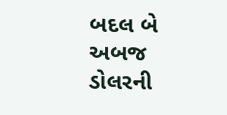બદલ બે અબજ ડોલરની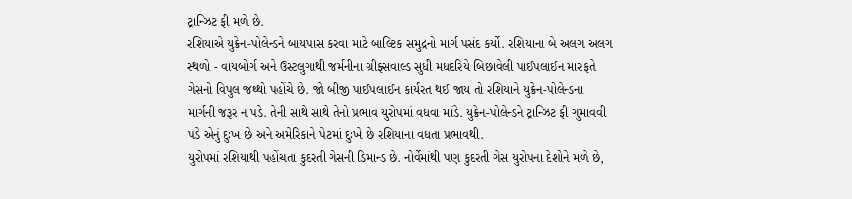ટ્રાન્ઝિટ ફી મળે છે.
રશિયાએ યુક્રેન-પોલેન્ડને બાયપાસ કરવા માટે બાલ્ટિક સમુદ્રનો માર્ગ પસંદ કર્યો. રશિયાના બે અલગ અલગ સ્થળો - વાયબોર્ગ અને ઉસ્ટલુગાથી જર્મનીના ગ્રીફ્સવાલ્ડ સુધી મધદરિયે બિછાવેલી પાઈપલાઈન મારફતે ગેસનો વિપુલ જથ્થો પહોંચે છે. જો બીજી પાઈપલાઈન કાર્યરત થઈ જાય તો રશિયાને યુક્રેન-પોલેન્ડના માર્ગની જરૂર ન પડે. તેની સાથે સાથે તેનો પ્રભાવ યુરોપમાં વધવા માંડે. યુક્રેન-પોલેન્ડને ટ્રાન્ઝિટ ફી ગુમાવવી પડે એનું દુઃખ છે અને અમેરિકાને પેટમાં દુઃખે છે રશિયાના વધતા પ્રભાવથી.
યુરોપમાં રશિયાથી પહોંચતા કુદરતી ગેસની ડિમાન્ડ છે. નોર્વેમાંથી પણ કુદરતી ગેસ યુરોપના દેશોને મળે છે,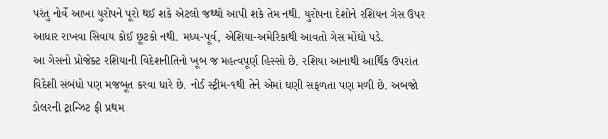પરંતુ નોર્વે આખા યુરોપને પૂરો થઈ શકે એટલો જથ્થો આપી શકે તેમ નથી. યુરોપના દેશોને રશિયન ગેસ ઉપર આધાર રાખવા સિવાય કોઈ છૂટકો નથી. મધ્ય-પૂર્વ, એશિયા-અમેરિકાથી આવતો ગેસ મોંઘો પડે.
આ ગેસનો પ્રોજેક્ટ રશિયાની વિદેશનીતિનો ખૂબ જ મહત્વપૂર્ણ હિસ્સો છે. રશિયા આનાથી આર્થિક ઉપરાંત વિદેશી સંબંધો પણ મજબૂત કરવા ધારે છે. નોર્ડ સ્ટ્રીમ-૧થી તેને એમાં ઘણી સફળતા પણ મળી છે. અબજો ડોલરની ટ્રાન્ઝિટ ફી પ્રથમ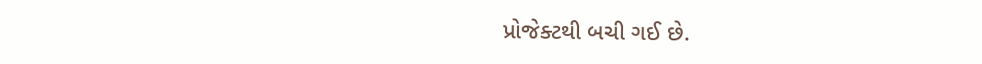પ્રોજેક્ટથી બચી ગઈ છે.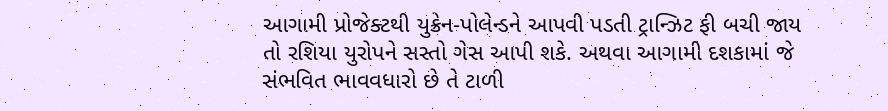આગામી પ્રોજેક્ટથી યુક્રેન-પોલેન્ડને આપવી પડતી ટ્રાન્ઝિટ ફી બચી જાય તો રશિયા યુરોપને સસ્તો ગેસ આપી શકે. અથવા આગામી દશકામાં જે સંભવિત ભાવવધારો છે તે ટાળી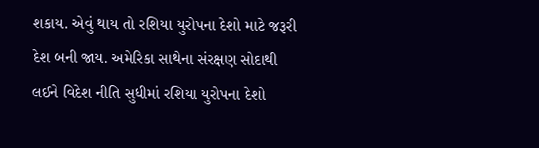શકાય. એવું થાય તો રશિયા યુરોપના દેશો માટે જરૂરી દેશ બની જાય. અમેરિકા સાથેના સંરક્ષણ સોદાથી લઈને વિદેશ નીતિ સુધીમાં રશિયા યુરોપના દેશો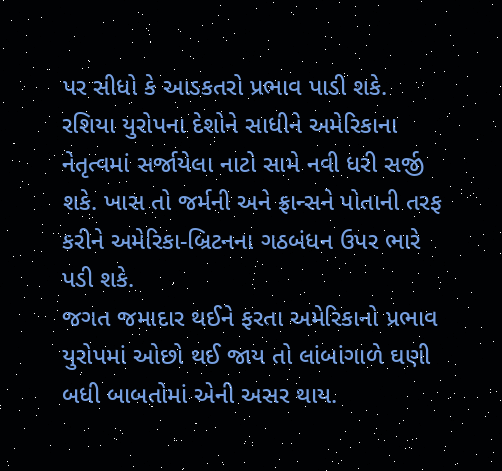પર સીધો કે આડકતરો પ્રભાવ પાડી શકે. રશિયા યુરોપના દેશોને સાધીને અમેરિકાના નેતૃત્વમાં સર્જાયેલા નાટો સામે નવી ધરી સર્જી શકે. ખાસ તો જર્મની અને ફ્રાન્સને પોતાની તરફ કરીને અમેરિકા-બ્રિટનના ગઠબંધન ઉપર ભારે પડી શકે.
જગત જમાદાર થઈને ફરતા અમેરિકાનો પ્રભાવ યુરોપમાં ઓછો થઈ જાય તો લાંબાંગાળે ઘણી બધી બાબતોમાં એની અસર થાય.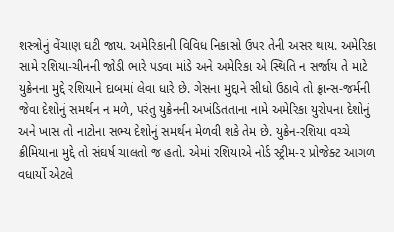શસ્ત્રોનું વેંચાણ ઘટી જાય. અમેરિકાની વિવિધ નિકાસો ઉપર તેની અસર થાય. અમેરિકા સામે રશિયા-ચીનની જોડી ભારે પડવા માંડે અને અમેરિકા એ સ્થિતિ ન સર્જાય તે માટે યુક્રેનના મુદ્દે રશિયાને દાબમાં લેવા ધારે છે. ગેસના મુદ્દાને સીધો ઉઠાવે તો ફ્રાન્સ-જર્મની જેવા દેશોનું સમર્થન ન મળે, પરંતુ યુક્રેનની અખંડિતતાના નામે અમેરિકા યુરોપના દેશોનું અને ખાસ તો નાટોના સભ્ય દેશોનું સમર્થન મેળવી શકે તેમ છે. યુક્રેન-રશિયા વચ્ચે ક્રીમિયાના મુદ્દે તો સંઘર્ષ ચાલતો જ હતો. એમાં રશિયાએ નોર્ડ સ્ટ્રીમ-૨ પ્રોજેક્ટ આગળ વધાર્યો એટલે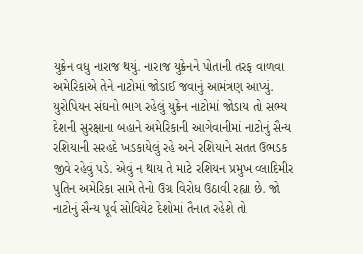યુક્રેન વધુ નારાજ થયું. નારાજ યુક્રેનને પોતાની તરફ વાળવા અમેરિકાએ તેને નાટોમાં જોડાઈ જવાનું આમંત્રણ આપ્યું. યુરોપિયન સંઘનો ભાગ રહેલું યુક્રેન નાટોમાં જોડાય તો સભ્ય દેશની સુરક્ષાના બહાને અમેરિકાની આગેવાનીમાં નાટોનું સૈન્ય રશિયાની સરહદે ખડકાયેલું રહે અને રશિયાને સતત ઉભડક જીવે રહેવું પડે. એવું ન થાય તે માટે રશિયન પ્રમુખ વ્લાદિમીર પુતિન અમેરિકા સામે તેનો ઉગ્ર વિરોધ ઉઠાવી રહ્યા છે. જો નાટોનું સૈન્ય પૂર્વ સોવિયેટ દેશોમાં તૈનાત રહેશે તો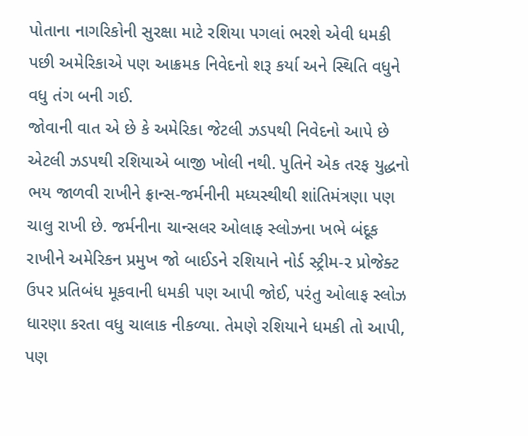પોતાના નાગરિકોની સુરક્ષા માટે રશિયા પગલાં ભરશે એવી ધમકી પછી અમેરિકાએ પણ આક્રમક નિવેદનો શરૂ કર્યા અને સ્થિતિ વધુને વધુ તંગ બની ગઈ.
જોવાની વાત એ છે કે અમેરિકા જેટલી ઝડપથી નિવેદનો આપે છે એટલી ઝડપથી રશિયાએ બાજી ખોલી નથી. પુતિને એક તરફ યુદ્ધનો ભય જાળવી રાખીને ફ્રાન્સ-જર્મનીની મધ્યસ્થીથી શાંતિમંત્રણા પણ ચાલુ રાખી છે. જર્મનીના ચાન્સલર ઓલાફ સ્લોઝના ખભે બંદૂક રાખીને અમેરિકન પ્રમુખ જો બાઈડને રશિયાને નોર્ડ સ્ટ્રીમ-૨ પ્રોજેક્ટ ઉપર પ્રતિબંધ મૂકવાની ધમકી પણ આપી જોઈ, પરંતુ ઓલાફ સ્લોઝ ધારણા કરતા વધુ ચાલાક નીકળ્યા. તેમણે રશિયાને ધમકી તો આપી, પણ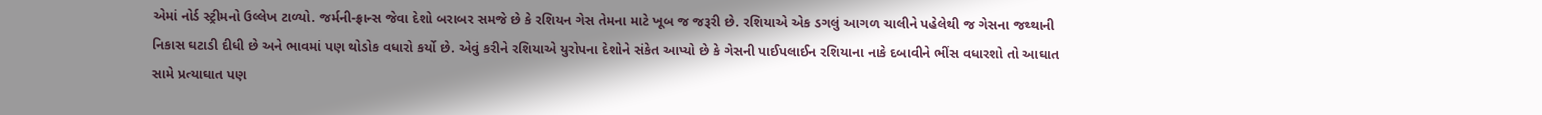એમાં નોર્ડ સ્ટ્રીમનો ઉલ્લેખ ટાળ્યો. જર્મની-ફ્રાન્સ જેવા દેશો બરાબર સમજે છે કે રશિયન ગેસ તેમના માટે ખૂબ જ જરૂરી છે. રશિયાએ એક ડગલું આગળ ચાલીને પહેલેથી જ ગેસના જથ્થાની નિકાસ ઘટાડી દીધી છે અને ભાવમાં પણ થોડોક વધારો કર્યો છે. એવું કરીને રશિયાએ યુરોપના દેશોને સંકેત આપ્યો છે કે ગેસની પાઈપલાઈન રશિયાના નાકે દબાવીને ભીંસ વધારશો તો આઘાત સામે પ્રત્યાઘાત પણ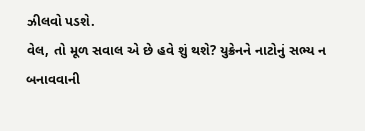ઝીલવો પડશે.
વેલ, તો મૂળ સવાલ એ છે હવે શું થશે? યુક્રેનને નાટોનું સભ્ય ન બનાવવાની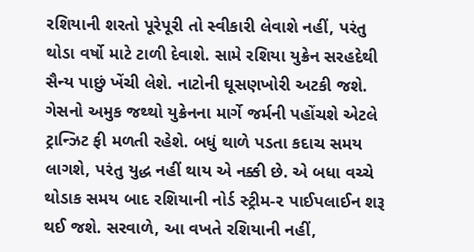રશિયાની શરતો પૂરેપૂરી તો સ્વીકારી લેવાશે નહીં, પરંતુ થોડા વર્ષો માટે ટાળી દેવાશે. સામે રશિયા યુક્રેન સરહદેથી સૈન્ય પાછું ખેંચી લેશે. નાટોની ઘૂસણખોરી અટકી જશે. ગેસનો અમુક જથ્થો યુક્રેનના માર્ગે જર્મની પહોંચશે એટલે ટ્રાન્ઝિટ ફી મળતી રહેશે. બધું થાળે પડતા કદાચ સમય લાગશે, પરંતુ યુદ્ધ નહીં થાય એ નક્કી છે. એ બધા વચ્ચે થોડાક સમય બાદ રશિયાની નોર્ડ સ્ટ્રીમ-૨ પાઈપલાઈન શરૂ થઈ જશે. સરવાળે, આ વખતે રશિયાની નહીં,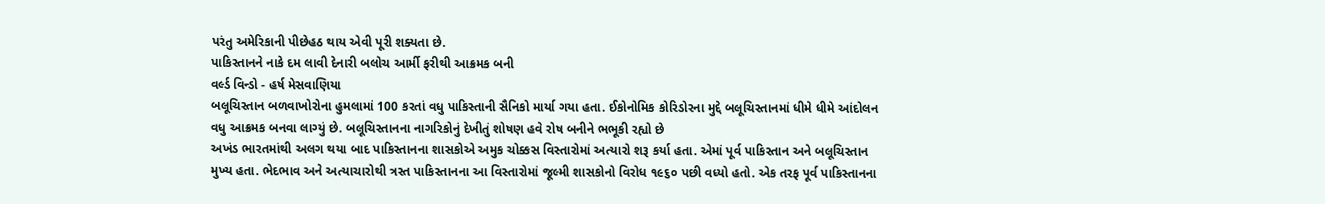પરંતુ અમેરિકાની પીછેહઠ થાય એવી પૂરી શક્યતા છે.
પાકિસ્તાનને નાકે દમ લાવી દેનારી બલોચ આર્મી ફરીથી આક્રમક બની
વર્લ્ડ વિન્ડો - હર્ષ મેસવાણિયા
બલૂચિસ્તાન બળવાખોરોના હુમલામાં 100 કરતાં વધુ પાકિસ્તાની સૈનિકો માર્યા ગયા હતા. ઈકોનોમિક કોરિડોરના મુદ્દે બલૂચિસ્તાનમાં ધીમે ધીમે આંદોલન વધુ આક્રમક બનવા લાગ્યું છે. બલૂચિસ્તાનના નાગરિકોનું દેખીતું શોષણ હવે રોષ બનીને ભભૂકી રહ્યો છે
અખંડ ભારતમાંથી અલગ થયા બાદ પાકિસ્તાનના શાસકોએ અમુક ચોક્કસ વિસ્તારોમાં અત્યારો શરૂ કર્યા હતા. એમાં પૂર્વ પાકિસ્તાન અને બલૂચિસ્તાન મુખ્ય હતા. ભેદભાવ અને અત્યાચારોથી ત્રસ્ત પાકિસ્તાનના આ વિસ્તારોમાં જૂલ્મી શાસકોનો વિરોધ ૧૯૬૦ પછી વધ્યો હતો. એક તરફ પૂર્વ પાકિસ્તાનના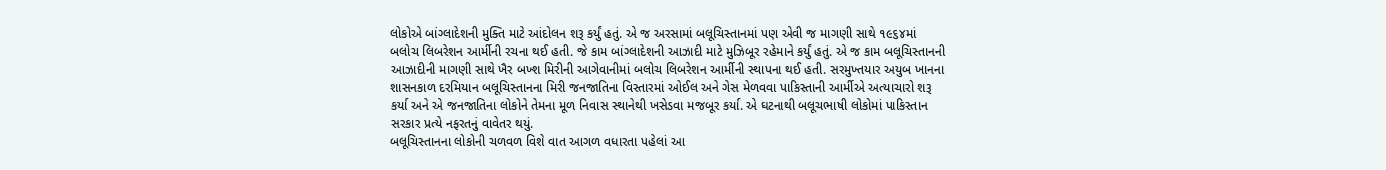લોકોએ બાંગ્લાદેશની મુક્તિ માટે આંદોલન શરૂ કર્યું હતું. એ જ અરસામાં બલૂચિસ્તાનમાં પણ એવી જ માગણી સાથે ૧૯૬૪માં બલોચ લિબરેશન આર્મીની રચના થઈ હતી. જે કામ બાંગ્લાદેશની આઝાદી માટે મુઝિબૂર રહેમાને કર્યું હતું. એ જ કામ બલૂચિસ્તાનની આઝાદીની માગણી સાથે ખૈર બખ્શ મિરીની આગેવાનીમાં બલોચ લિબરેશન આર્મીની સ્થાપના થઈ હતી. સરમુખ્તયાર અયુબ ખાનના શાસનકાળ દરમિયાન બલૂચિસ્તાનના મિરી જનજાતિના વિસ્તારમાં ઓઈલ અને ગેસ મેળવવા પાકિસ્તાની આર્મીએ અત્યાચારો શરૂ કર્યા અને એ જનજાતિના લોકોને તેમના મૂળ નિવાસ સ્થાનેથી ખસેડવા મજબૂર કર્યા. એ ઘટનાથી બલૂચભાષી લોકોમાં પાકિસ્તાન સરકાર પ્રત્યે નફરતનું વાવેતર થયું.
બલૂચિસ્તાનના લોકોની ચળવળ વિશે વાત આગળ વધારતા પહેલાં આ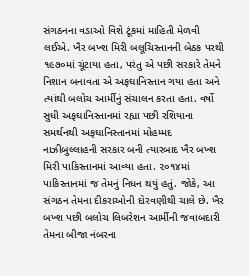સંગઠનના વડાઓ વિશે ટૂંકમાં માહિતી મેળવી લઈએ. ખૈર બખ્શ મિરી બલૂચિસ્તાનની બેઠક પરથી ૧૯૭૦માં ચૂંટાયા હતા, પરંતુ એ પછી સરકારે તેમને નિશાન બનાવતા એ અફઘાનિસ્તાન ગયા હતા અને ત્યાંથી બલોચ આર્મીનું સંચાલન કરતા હતા. વર્ષો સુધી અફઘાનિસ્તાનમાં રહ્યા પછી રશિયાના સમર્થનથી અફઘાનિસ્તાનમાં મોહમ્મદ નાઝીબુલ્લાહની સરકાર બની ત્યારબાદ ખૈર બખ્શ મિરી પાકિસ્તાનમાં આવ્યા હતા. ૨૦૧૪માં પાકિસ્તાનમાં જ તેમનું નિધન થયું હતું. જોકે, આ સંગઠન તેમના દીકરાઓની દોરવણીથી ચાલે છે. ખૈર બખ્શ પછી બલોચ લિબરેશન આર્મીની જવાબદારી તેમના બીજા નંબરના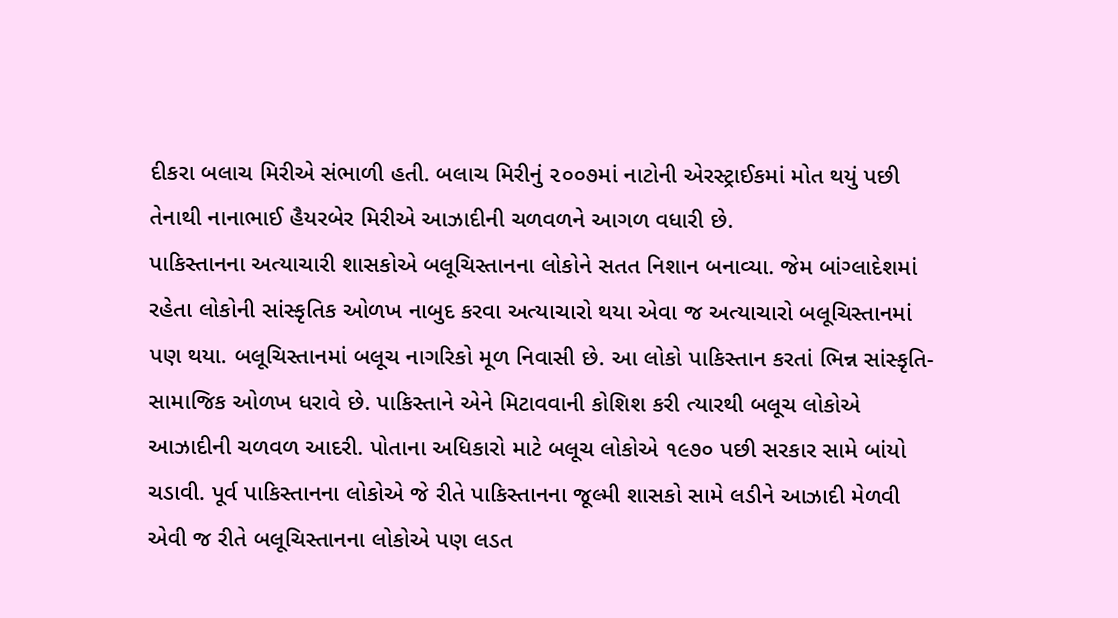દીકરા બલાચ મિરીએ સંભાળી હતી. બલાચ મિરીનું ૨૦૦૭માં નાટોની એરસ્ટ્રાઈકમાં મોત થયું પછી તેનાથી નાનાભાઈ હૈયરબેર મિરીએ આઝાદીની ચળવળને આગળ વધારી છે.
પાકિસ્તાનના અત્યાચારી શાસકોએ બલૂચિસ્તાનના લોકોને સતત નિશાન બનાવ્યા. જેમ બાંગ્લાદેશમાં રહેતા લોકોની સાંસ્કૃતિક ઓળખ નાબુદ કરવા અત્યાચારો થયા એવા જ અત્યાચારો બલૂચિસ્તાનમાં પણ થયા. બલૂચિસ્તાનમાં બલૂચ નાગરિકો મૂળ નિવાસી છે. આ લોકો પાકિસ્તાન કરતાં ભિન્ન સાંસ્કૃતિ-સામાજિક ઓળખ ધરાવે છે. પાકિસ્તાને એને મિટાવવાની કોશિશ કરી ત્યારથી બલૂચ લોકોએ આઝાદીની ચળવળ આદરી. પોતાના અધિકારો માટે બલૂચ લોકોએ ૧૯૭૦ પછી સરકાર સામે બાંયો ચડાવી. પૂર્વ પાકિસ્તાનના લોકોએ જે રીતે પાકિસ્તાનના જૂલ્મી શાસકો સામે લડીને આઝાદી મેળવી એવી જ રીતે બલૂચિસ્તાનના લોકોએ પણ લડત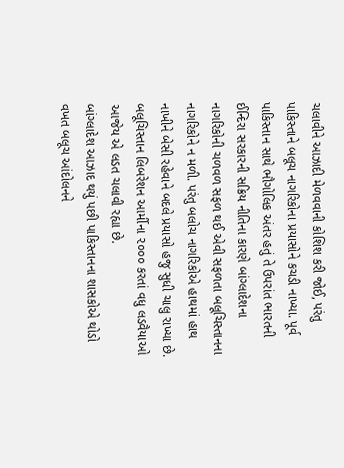ચલાવીને આઝાદી મેળવવાની કોશિશ કરી જોઈ, પરંતુ પાકિસ્તાને બલૂચ નાગરિકોના પ્રયાસોને કચડી નાખ્યા. પૂર્વ પાકિસ્તાન સાથે ભૌગોલિક અંતર હતું તે ઉપરાંત ભારતની ઈન્દિરા સરકારની સક્રિય નીતિના કારણે બાંગ્લાદેશના નાગરિકોની ચળવળ સફળ થઈ એવી સફળતા બલૂચિસ્તાનના નાગરિકોને ન મળી. પરંતુ બલોચ નાગરિકોએ હાથમાં હાથ નાખીને બેસી રહેવાને બદલે પ્રયાસો હજુ સુધી ચાલુ રાખ્યા છે. બલૂચિસ્તાન લિબરેશન આર્મીના ૨૦૦૦ કરતાં વધુ લડવૈયાઓ આજેય એ લડત ચલાવી રહ્યા છે.
બાંગ્લાદેશ આઝાદ થયું પછી પાકિસ્તાનના શાસકોએ થોડો વખત બલૂચ આંદોલનને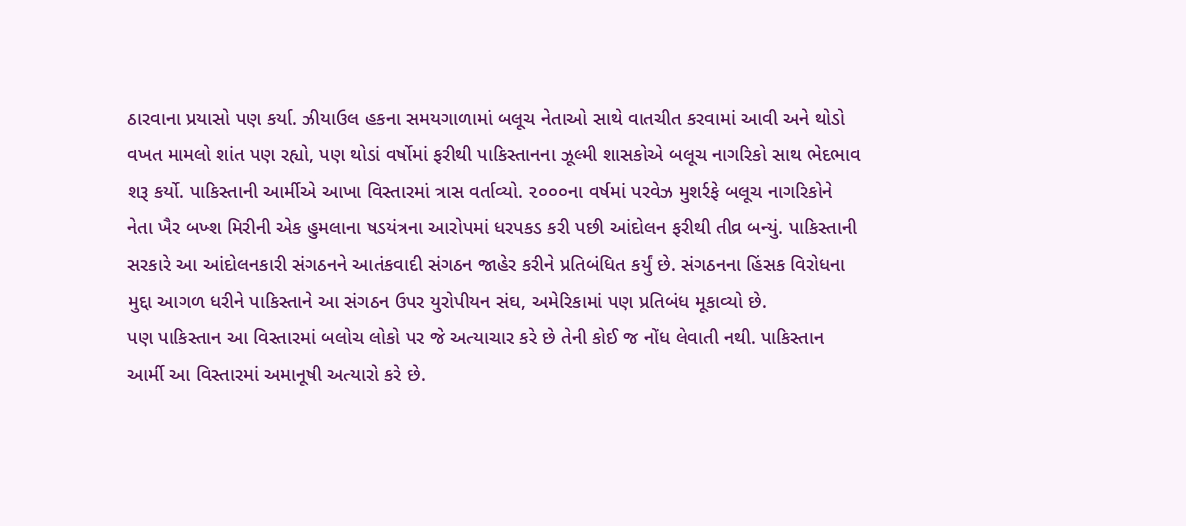ઠારવાના પ્રયાસો પણ કર્યા. ઝીયાઉલ હકના સમયગાળામાં બલૂચ નેતાઓ સાથે વાતચીત કરવામાં આવી અને થોડો વખત મામલો શાંત પણ રહ્યો, પણ થોડાં વર્ષોમાં ફરીથી પાકિસ્તાનના ઝૂલ્મી શાસકોએ બલૂચ નાગરિકો સાથ ભેદભાવ શરૂ કર્યો. પાકિસ્તાની આર્મીએ આખા વિસ્તારમાં ત્રાસ વર્તાવ્યો. ૨૦૦૦ના વર્ષમાં પરવેઝ મુશર્રફે બલૂચ નાગરિકોને નેતા ખૈર બખ્શ મિરીની એક હુમલાના ષડયંત્રના આરોપમાં ધરપકડ કરી પછી આંદોલન ફરીથી તીવ્ર બન્યું. પાકિસ્તાની સરકારે આ આંદોલનકારી સંગઠનને આતંકવાદી સંગઠન જાહેર કરીને પ્રતિબંધિત કર્યું છે. સંગઠનના હિંસક વિરોધના મુદ્દા આગળ ધરીને પાકિસ્તાને આ સંગઠન ઉપર યુરોપીયન સંઘ, અમેરિકામાં પણ પ્રતિબંધ મૂકાવ્યો છે.
પણ પાકિસ્તાન આ વિસ્તારમાં બલોચ લોકો પર જે અત્યાચાર કરે છે તેની કોઈ જ નોંધ લેવાતી નથી. પાકિસ્તાન આર્મી આ વિસ્તારમાં અમાનૂષી અત્યારો કરે છે.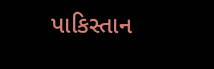પાકિસ્તાન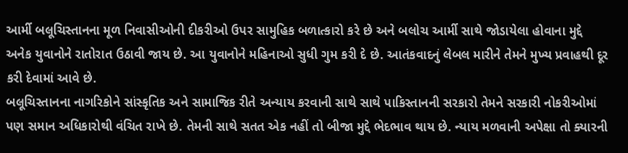આર્મી બલૂચિસ્તાનના મૂળ નિવાસીઓની દીકરીઓ ઉપર સામુહિક બળાત્કારો કરે છે અને બલોચ આર્મી સાથે જોડાયેલા હોવાના મુદ્દે અનેક યુવાનોને રાતોરાત ઉઠાવી જાય છે. આ યુવાનોને મહિનાઓ સુધી ગુમ કરી દે છે. આતંકવાદનું લેબલ મારીને તેમને મુખ્ય પ્રવાહથી દૂર કરી દેવામાં આવે છે.
બલૂચિસ્તાનના નાગરિકોને સાંસ્કૃતિક અને સામાજિક રીતે અન્યાય કરવાની સાથે સાથે પાકિસ્તાનની સરકારો તેમને સરકારી નોકરીઓમાં પણ સમાન અધિકારોથી વંચિત રાખે છે. તેમની સાથે સતત એક નહીં તો બીજા મુદ્દે ભેદભાવ થાય છે. ન્યાય મળવાની અપેક્ષા તો ક્યારની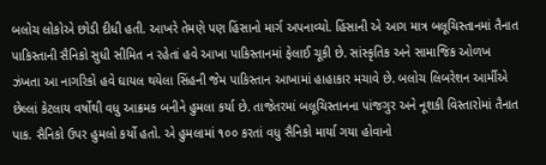બલોચ લોકોએ છોડી દીધી હતી. આખરે તેમણે પણ હિંસાનો માર્ગ અપનાવ્યો. હિંસાની એ આગ માત્ર બલૂચિસ્તાનમાં તૈનાત પાકિસ્તાની સૈનિકો સુધી સીમિત ન રહેતાં હવે આખા પાકિસ્તાનમાં ફેલાઈ ચૂકી છે. સાંસ્કૃતિક અને સામાજિક ઓળખ ઝંખતા આ નાગરિકો હવે ઘાયલ થયેલા સિંહની જેમ પાકિસ્તાન આખામાં હાહાકાર મચાવે છે. બલોચ લિબરેશન આર્મીએ છેલ્લાં કેટલાય વર્ષોથી વધુ આક્રમક બનીને હુમલા કર્યા છે. તાજેતરમાં બલૂચિસ્તાનના પાંજગુર અને નૂશકી વિસ્તારોમાં તૈનાત પાક. સૈનિકો ઉપર હુમલો કર્યો હતો. એ હુમલામાં ૧૦૦ કરતાં વધુ સૈનિકો માર્યા ગયા હોવાનો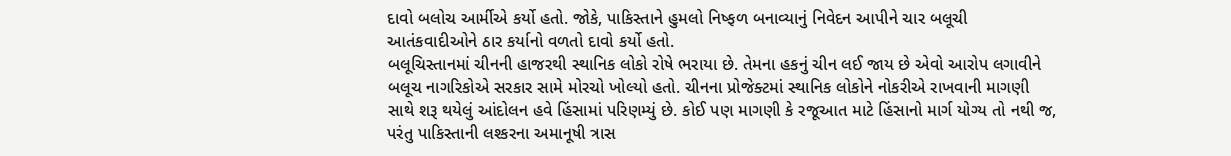દાવો બલોચ આર્મીએ કર્યો હતો. જોકે, પાકિસ્તાને હુમલો નિષ્ફળ બનાવ્યાનું નિવેદન આપીને ચાર બલૂચી આતંકવાદીઓને ઠાર કર્યાનો વળતો દાવો કર્યો હતો.
બલૂચિસ્તાનમાં ચીનની હાજરથી સ્થાનિક લોકો રોષે ભરાયા છે. તેમના હકનું ચીન લઈ જાય છે એવો આરોપ લગાવીને બલૂચ નાગરિકોએ સરકાર સામે મોરચો ખોલ્યો હતો. ચીનના પ્રોજેક્ટમાં સ્થાનિક લોકોને નોકરીએ રાખવાની માગણી સાથે શરૂ થયેલું આંદોલન હવે હિંસામાં પરિણમ્યું છે. કોઈ પણ માગણી કે રજૂઆત માટે હિંસાનો માર્ગ યોગ્ય તો નથી જ, પરંતુ પાકિસ્તાની લશ્કરના અમાનૂષી ત્રાસ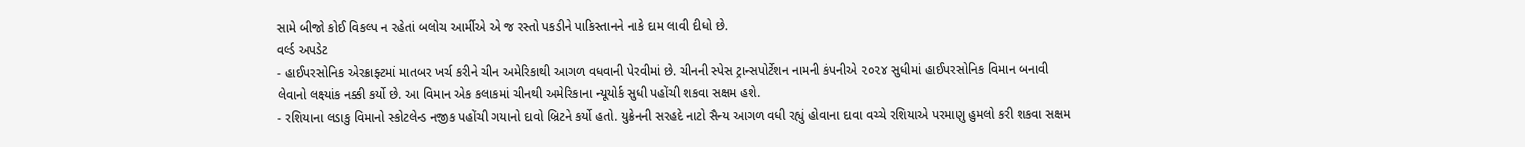સામે બીજો કોઈ વિકલ્પ ન રહેતાં બલોચ આર્મીએ એ જ રસ્તો પકડીને પાકિસ્તાનને નાકે દામ લાવી દીધો છે.
વર્લ્ડ અપડેટ
- હાઈપરસોનિક એરક્રાફ્ટમાં માતબર ખર્ચ કરીને ચીન અમેરિકાથી આગળ વધવાની પેરવીમાં છે. ચીનની સ્પેસ ટ્રાન્સપોર્ટેશન નામની કંપનીએ ૨૦૨૪ સુધીમાં હાઈપરસોનિક વિમાન બનાવી લેવાનો લક્ષ્યાંક નક્કી કર્યો છે. આ વિમાન એક કલાકમાં ચીનથી અમેરિકાના ન્યૂયોર્ક સુધી પહોંચી શકવા સક્ષમ હશે.
- રશિયાના લડાકુ વિમાનો સ્કોટલેન્ડ નજીક પહોંચી ગયાનો દાવો બ્રિટને કર્યો હતો. યુક્રેનની સરહદે નાટો સૈન્ય આગળ વધી રહ્યું હોવાના દાવા વચ્ચે રશિયાએ પરમાણુ હુમલો કરી શકવા સક્ષમ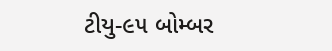ટીયુ-૯૫ બોમ્બર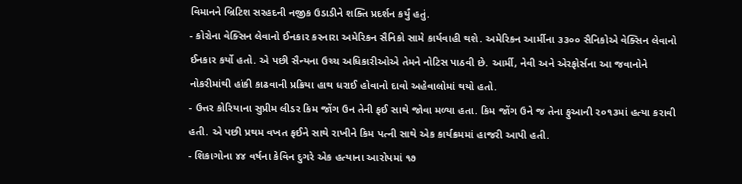વિમાનને બ્રિટિશ સરહદની નજીક ઉડાડીને શક્તિ પ્રદર્શન કર્યું હતું.
- કોરોના વેક્સિન લેવાનો ઈનકાર કરનારા અમેરિકન સૈનિકો સામે કાર્યવાહી થશે. અમેરિકન આર્મીના ૩૩૦૦ સૈનિકોએ વેક્સિન લેવાનો ઈનકાર કર્યો હતો. એ પછી સૈન્યના ઉચ્ચ અધિકારીઓએ તેમને નોટિસ પાઠવી છે. આર્મી, નેવી અને એરફોર્સના આ જવાનોને નોકરીમાંથી હાંકી કાઢવાની પ્રક્રિયા હાથ ધરાઈ હોવાનો દાવો અહેવાલોમાં થયો હતો.
- ઉત્તર કોરિયાના સુપ્રીમ લીડર કિમ જોંગ ઉન તેની ફઈ સાથે જોવા મળ્યા હતા. કિમ જોંગ ઉને જ તેના ફુઆની ૨૦૧૩માં હત્યા કરાવી હતી. એ પછી પ્રથમ વખત ફઈને સાથે રાખીને કિમ પત્ની સાથે એક કાર્યક્રમમાં હાજરી આપી હતી.
- શિકાગોના ૪૪ વર્ષના કેવિન દુગરે એક હત્યાના આરોપમાં ૧૭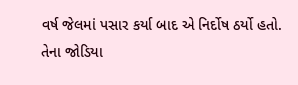વર્ષ જેલમાં પસાર કર્યા બાદ એ નિર્દોષ ઠર્યો હતો. તેના જોડિયા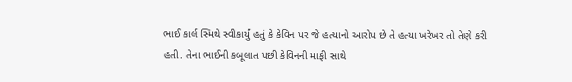ભાઈ કાર્લ સ્મિથે સ્વીકાર્યું હતું કે કેવિન પર જે હત્યાનો આરોપ છે તે હત્યા ખરેખર તો તેણે કરી હતી. તેના ભાઈની કબૂલાત પછી કેવિનની માફી સાથે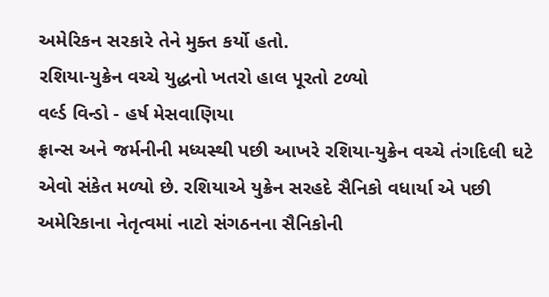અમેરિકન સરકારે તેને મુક્ત કર્યો હતો.
રશિયા-યુક્રેન વચ્ચે યુદ્ધનો ખતરો હાલ પૂરતો ટળ્યો
વર્લ્ડ વિન્ડો - હર્ષ મેસવાણિયા
ફ્રાન્સ અને જર્મનીની મધ્યસ્થી પછી આખરે રશિયા-યુક્રેન વચ્ચે તંગદિલી ઘટે એવો સંકેત મળ્યો છે. રશિયાએ યુક્રેન સરહદે સૈનિકો વધાર્યા એ પછી અમેરિકાના નેતૃત્વમાં નાટો સંગઠનના સૈનિકોની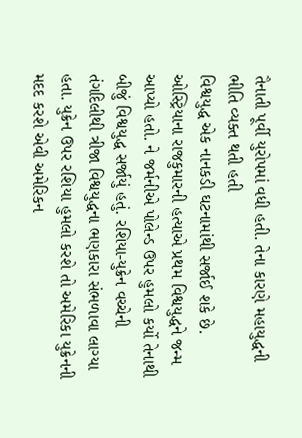તૈનાતી પૂર્વી યુરોપમાં વધી હતી. તેના કારણે મહાયુદ્ધની ભીતિ વ્યક્ત થતી હતી
વિશ્વયુદ્ધ એક નાનકડી ઘટનામાંથી સર્જાઈ શકે છે. ઓસ્ટ્રિયાના રાજકુમારની હત્યાએ પ્રથમ વિશ્વયુદ્ધને જન્મ આપ્યો હતો. ને જર્મનીએ પોલેન્ડ ઉપર હુમલો કર્યો તેનાથી બીજું વિશ્વયુદ્ધ સર્જાયું હતું. રશિયા-યુક્રેન વચ્ચેની તંગદિલીથી ત્રીજા વિશ્વયુદ્ધના ભણકારા સંભળાવા લાગ્યા હતા. યુક્રેન ઉપર રશિયા હુમલો કરશે તો અમેરિકા યુક્રેનની મદદ કરશે એવી અમેરિકન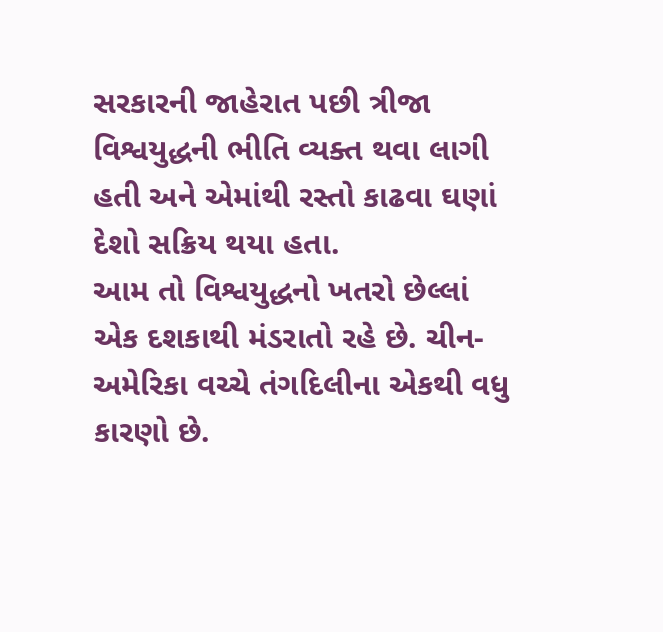સરકારની જાહેરાત પછી ત્રીજા વિશ્વયુદ્ધની ભીતિ વ્યક્ત થવા લાગી હતી અને એમાંથી રસ્તો કાઢવા ઘણાં દેશો સક્રિય થયા હતા.
આમ તો વિશ્વયુદ્ધનો ખતરો છેલ્લાં એક દશકાથી મંડરાતો રહે છે. ચીન-અમેરિકા વચ્ચે તંગદિલીના એકથી વધુ કારણો છે.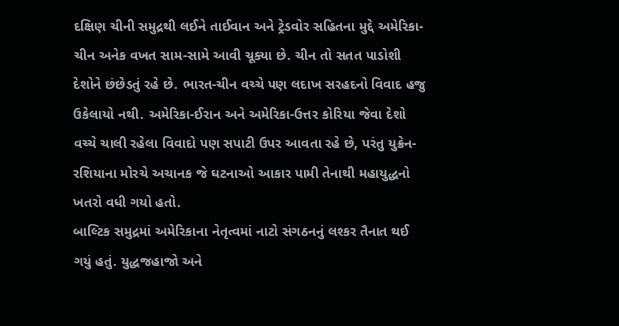દક્ષિણ ચીની સમુદ્રથી લઈને તાઈવાન અને ટ્રેડવોર સહિતના મુદ્દે અમેરિકા-ચીન અનેક વખત સામ-સામે આવી ચૂક્યા છે. ચીન તો સતત પાડોશી દેશોને છંછેડતું રહે છે. ભારત-ચીન વચ્ચે પણ લદાખ સરહદનો વિવાદ હજુ ઉકેલાયો નથી. અમેરિકા-ઈરાન અને અમેરિકા-ઉત્તર કોરિયા જેવા દેશો વચ્ચે ચાલી રહેલા વિવાદો પણ સપાટી ઉપર આવતા રહે છે, પરંતુ યુક્રેન-રશિયાના મોરચે અચાનક જે ઘટનાઓ આકાર પામી તેનાથી મહાયુદ્ધનો ખતરો વધી ગયો હતો.
બાલ્ટિક સમુદ્રમાં અમેરિકાના નેતૃત્વમાં નાટો સંગઠનનું લશ્કર તૈનાત થઈ ગયું હતું. યુદ્ધજહાજો અને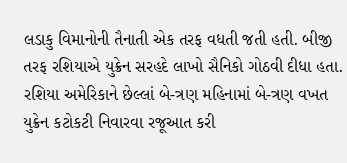લડાકુ વિમાનોની તૈનાતી એક તરફ વધતી જતી હતી. બીજી તરફ રશિયાએ યુક્રેન સરહદે લાખો સૈનિકો ગોઠવી દીધા હતા. રશિયા અમેરિકાને છેલ્લાં બે-ત્રણ મહિનામાં બે-ત્રણ વખત યુક્રેન કટોકટી નિવારવા રજૂઆત કરી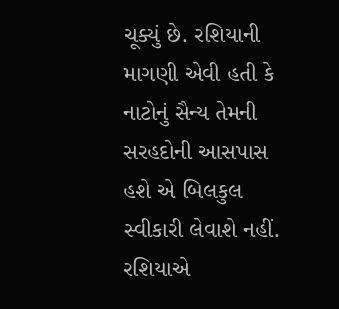ચૂક્યું છે. રશિયાની માગણી એવી હતી કે નાટોનું સૈન્ય તેમની સરહદોની આસપાસ હશે એ બિલકુલ સ્વીકારી લેવાશે નહીં. રશિયાએ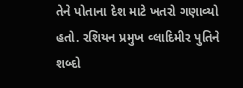તેને પોતાના દેશ માટે ખતરો ગણાવ્યો હતો. રશિયન પ્રમુખ વ્લાદિમીર પુતિને શબ્દો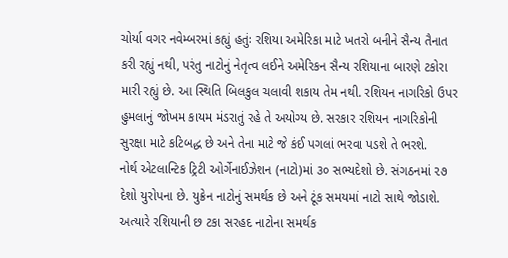ચોર્યા વગર નવેમ્બરમાં કહ્યું હતુંઃ રશિયા અમેરિકા માટે ખતરો બનીને સૈન્ય તૈનાત કરી રહ્યું નથી, પરંતુ નાટોનું નેતૃત્વ લઈને અમેરિકન સૈન્ય રશિયાના બારણે ટકોરા મારી રહ્યું છે. આ સ્થિતિ બિલકુલ ચલાવી શકાય તેમ નથી. રશિયન નાગરિકો ઉપર હુમલાનું જોખમ કાયમ મંડરાતું રહે તે અયોગ્ય છે. સરકાર રશિયન નાગરિકોની સુરક્ષા માટે કટિબદ્ધ છે અને તેના માટે જે કંઈ પગલાં ભરવા પડશે તે ભરશે.
નોર્થ એટલાન્ટિક ટ્રિટી ઓર્ગેનાઈઝેશન (નાટો)માં ૩૦ સભ્યદેશો છે. સંગઠનમાં ૨૭ દેશો યુરોપના છે. યુક્રેન નાટોનું સમર્થક છે અને ટૂંક સમયમાં નાટો સાથે જોડાશે. અત્યારે રશિયાની છ ટકા સરહદ નાટોના સમર્થક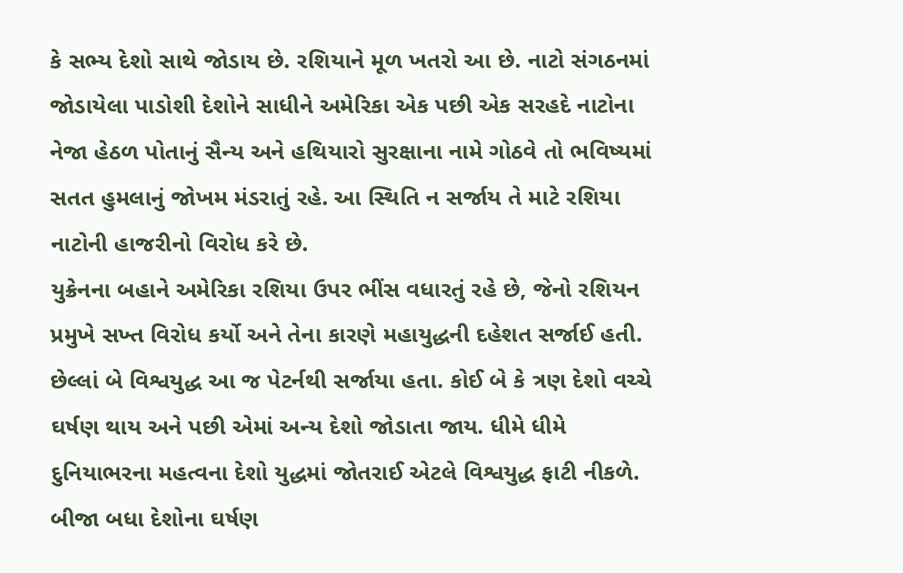કે સભ્ય દેશો સાથે જોડાય છે. રશિયાને મૂળ ખતરો આ છે. નાટો સંગઠનમાં જોડાયેલા પાડોશી દેશોને સાધીને અમેરિકા એક પછી એક સરહદે નાટોના નેજા હેઠળ પોતાનું સૈન્ય અને હથિયારો સુરક્ષાના નામે ગોઠવે તો ભવિષ્યમાં સતત હુમલાનું જોખમ મંડરાતું રહે. આ સ્થિતિ ન સર્જાય તે માટે રશિયા નાટોની હાજરીનો વિરોધ કરે છે.
યુક્રેનના બહાને અમેરિકા રશિયા ઉપર ભીંસ વધારતું રહે છે, જેનો રશિયન પ્રમુખે સખ્ત વિરોધ કર્યો અને તેના કારણે મહાયુદ્ધની દહેશત સર્જાઈ હતી. છેલ્લાં બે વિશ્વયુદ્ધ આ જ પેટર્નથી સર્જાયા હતા. કોઈ બે કે ત્રણ દેશો વચ્ચે ઘર્ષણ થાય અને પછી એમાં અન્ય દેશો જોડાતા જાય. ધીમે ધીમે દુનિયાભરના મહત્વના દેશો યુદ્ધમાં જોતરાઈ એટલે વિશ્વયુદ્ધ ફાટી નીકળે. બીજા બધા દેશોના ઘર્ષણ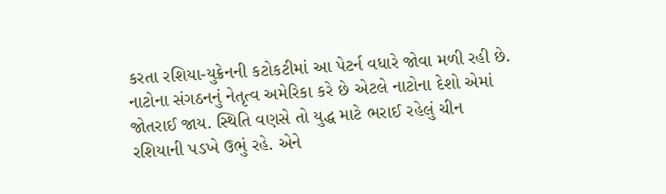કરતા રશિયા-યુક્રેનની કટોકટીમાં આ પેટર્ન વધારે જોવા મળી રહી છે. નાટોના સંગઠનનું નેતૃત્વ અમેરિકા કરે છે એટલે નાટોના દેશો એમાં જોતરાઈ જાય. સ્થિતિ વણસે તો યુદ્ધ માટે ભરાઈ રહેલું ચીન રશિયાની પડખે ઉભું રહે. એને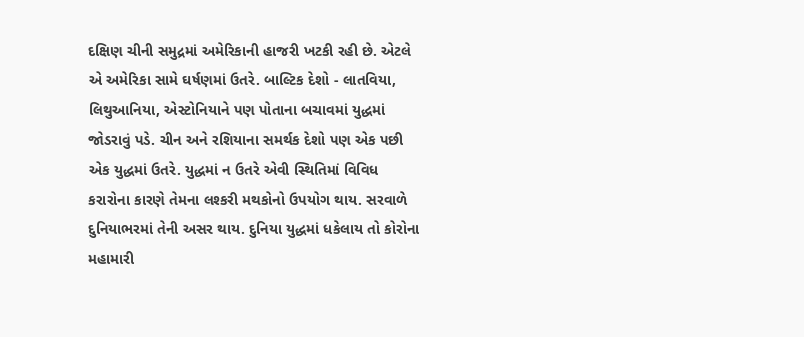દક્ષિણ ચીની સમુદ્રમાં અમેરિકાની હાજરી ખટકી રહી છે. એટલે એ અમેરિકા સામે ઘર્ષણમાં ઉતરે. બાલ્ટિક દેશો - લાતવિયા, લિથુઆનિયા, એસ્ટોનિયાને પણ પોતાના બચાવમાં યુદ્ધમાં જોડરાવું પડે. ચીન અને રશિયાના સમર્થક દેશો પણ એક પછી એક યુદ્ધમાં ઉતરે. યુદ્ધમાં ન ઉતરે એવી સ્થિતિમાં વિવિધ કરારોના કારણે તેમના લશ્કરી મથકોનો ઉપયોગ થાય. સરવાળે દુનિયાભરમાં તેની અસર થાય. દુનિયા યુદ્ધમાં ધકેલાય તો કોરોના મહામારી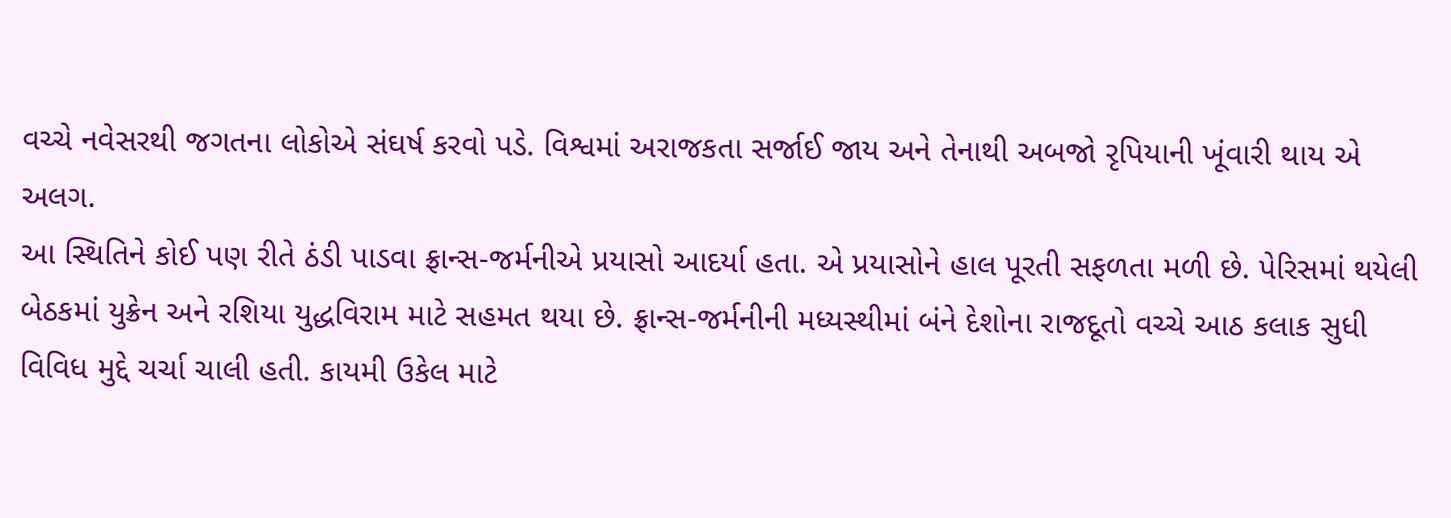વચ્ચે નવેસરથી જગતના લોકોએ સંઘર્ષ કરવો પડે. વિશ્વમાં અરાજકતા સર્જાઈ જાય અને તેનાથી અબજો રૃપિયાની ખૂંવારી થાય એ અલગ.
આ સ્થિતિને કોઈ પણ રીતે ઠંડી પાડવા ફ્રાન્સ-જર્મનીએ પ્રયાસો આદર્યા હતા. એ પ્રયાસોને હાલ પૂરતી સફળતા મળી છે. પેરિસમાં થયેલી બેઠકમાં યુક્રેન અને રશિયા યુદ્ધવિરામ માટે સહમત થયા છે. ફ્રાન્સ-જર્મનીની મધ્યસ્થીમાં બંને દેશોના રાજદૂતો વચ્ચે આઠ કલાક સુધી વિવિધ મુદ્દે ચર્ચા ચાલી હતી. કાયમી ઉકેલ માટે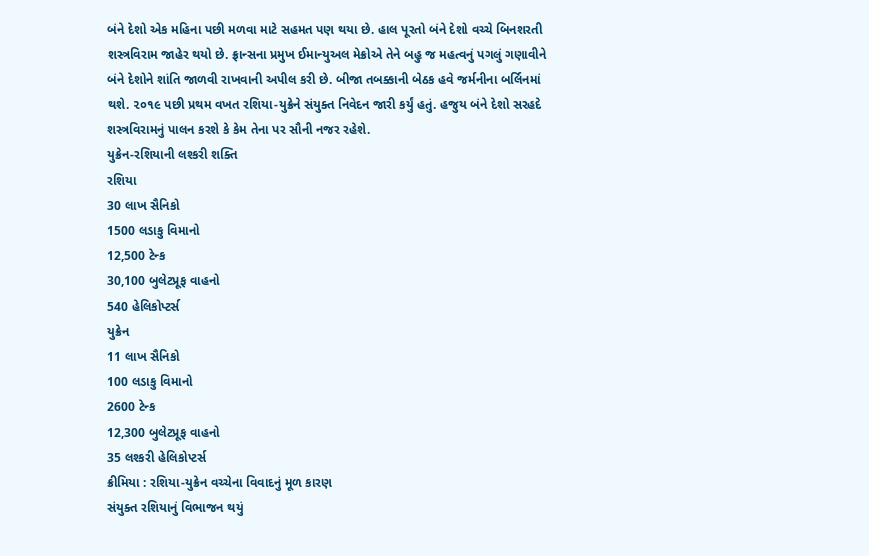બંને દેશો એક મહિના પછી મળવા માટે સહમત પણ થયા છે. હાલ પૂરતો બંને દેશો વચ્ચે બિનશરતી શસ્ત્રવિરામ જાહેર થયો છે. ફ્રાન્સના પ્રમુખ ઈમાન્યુઅલ મેક્રોએ તેને બહુ જ મહત્વનું પગલું ગણાવીને બંને દેશોને શાંતિ જાળવી રાખવાની અપીલ કરી છે. બીજા તબક્કાની બેઠક હવે જર્મનીના બર્લિનમાં થશે. ૨૦૧૯ પછી પ્રથમ વખત રશિયા-યુક્રેને સંયુક્ત નિવેદન જારી કર્યું હતું. હજુય બંને દેશો સરહદે શસ્ત્રવિરામનું પાલન કરશે કે કેમ તેના પર સૌની નજર રહેશે.
યુક્રેન-રશિયાની લશ્કરી શક્તિ
રશિયા
30 લાખ સૈનિકો
1500 લડાકુ વિમાનો
12,500 ટેન્ક
30,100 બુલેટપ્રૂફ વાહનો
540 હેલિકોપ્ટર્સ
યુક્રેન
11 લાખ સૈનિકો
100 લડાકુ વિમાનો
2600 ટેન્ક
12,300 બુલેટપ્રૂફ વાહનો
35 લશ્કરી હેલિકોપ્ટર્સ
ક્રીમિયા : રશિયા-યુક્રેન વચ્ચેના વિવાદનું મૂળ કારણ
સંયુક્ત રશિયાનું વિભાજન થયું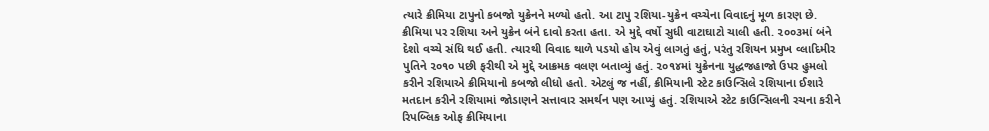ત્યારે ક્રીમિયા ટાપુનો કબજો યુક્રેનને મળ્યો હતો. આ ટાપુ રશિયા-યુક્રેન વચ્ચેના વિવાદનું મૂળ કારણ છે. ક્રીમિયા પર રશિયા અને યુક્રેન બંને દાવો કરતા હતા. એ મુદ્દે વર્ષો સુધી વાટાઘાટો ચાલી હતી. ૨૦૦૩માં બંને દેશો વચ્ચે સંધિ થઈ હતી. ત્યારથી વિવાદ થાળે પડયો હોય એવું લાગતું હતું, પરંતુ રશિયન પ્રમુખ વ્લાદિમીર પુતિને ૨૦૧૦ પછી ફરીથી એ મુદ્દે આક્રમક વલણ બતાવ્યું હતું. ૨૦૧૪માં યુક્રેનના યુદ્ધજહાજો ઉપર હુમલો કરીને રશિયાએ ક્રીમિયાનો કબજો લીધો હતો. એટલું જ નહીં, ક્રીમિયાની સ્ટેટ કાઉન્સિલે રશિયાના ઈશારે મતદાન કરીને રશિયામાં જોડાણને સત્તાવાર સમર્થન પણ આપ્યું હતું. રશિયાએ સ્ટેટ કાઉન્સિલની રચના કરીને રિપબ્લિક ઓફ ક્રીમિયાના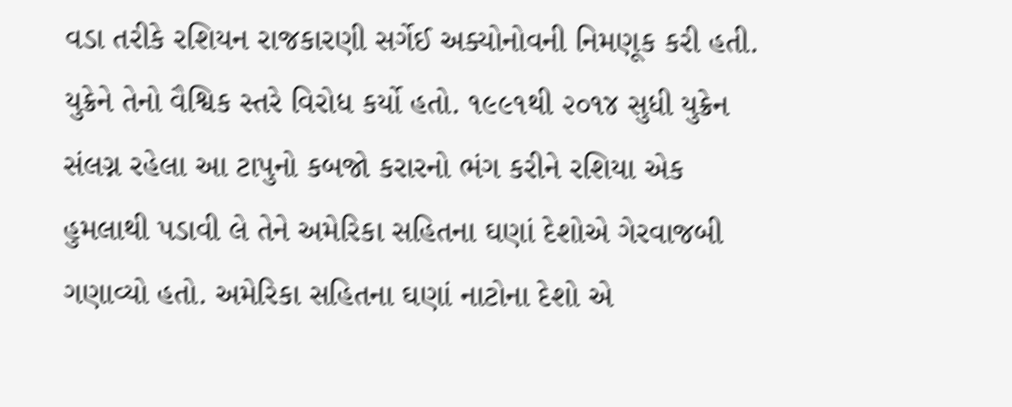વડા તરીકે રશિયન રાજકારણી સર્ગેઈ અક્યોનોવની નિમણૂક કરી હતી. યુક્રેને તેનો વૈશ્વિક સ્તરે વિરોધ કર્યો હતો. ૧૯૯૧થી ૨૦૧૪ સુધી યુક્રેન સંલગ્ન રહેલા આ ટાપુનો કબજો કરારનો ભંગ કરીને રશિયા એક હુમલાથી પડાવી લે તેને અમેરિકા સહિતના ઘણાં દેશોએ ગેરવાજબી ગણાવ્યો હતો. અમેરિકા સહિતના ઘણાં નાટોના દેશો એ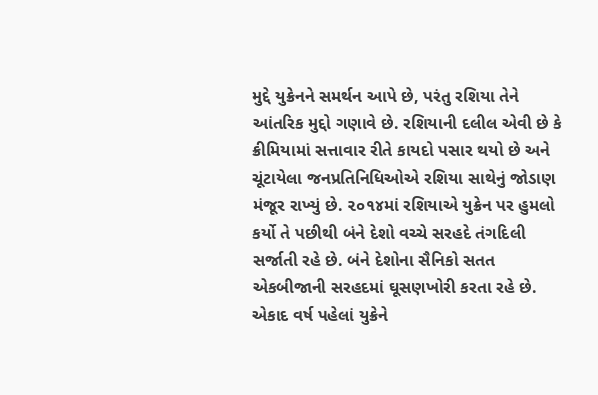મુદ્દે યુક્રેનને સમર્થન આપે છે, પરંતુ રશિયા તેને આંતરિક મુદ્દો ગણાવે છે. રશિયાની દલીલ એવી છે કે ક્રીમિયામાં સત્તાવાર રીતે કાયદો પસાર થયો છે અને ચૂંટાયેલા જનપ્રતિનિધિઓએ રશિયા સાથેનું જોડાણ મંજૂર રાખ્યું છે. ૨૦૧૪માં રશિયાએ યુક્રેન પર હુમલો કર્યો તે પછીથી બંને દેશો વચ્ચે સરહદે તંગદિલી સર્જાતી રહે છે. બંને દેશોના સૈનિકો સતત એકબીજાની સરહદમાં ઘૂસણખોરી કરતા રહે છે. એકાદ વર્ષ પહેલાં યુક્રેને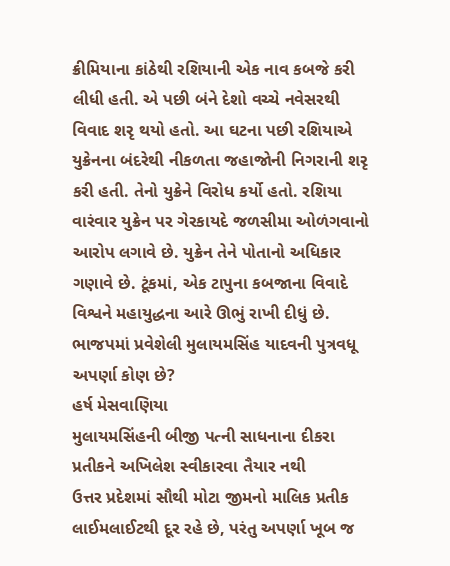ક્રીમિયાના કાંઠેથી રશિયાની એક નાવ કબજે કરી લીધી હતી. એ પછી બંને દેશો વચ્ચે નવેસરથી વિવાદ શરૃ થયો હતો. આ ઘટના પછી રશિયાએ યુક્રેનના બંદરેથી નીકળતા જહાજોની નિગરાની શરૃ કરી હતી. તેનો યુક્રેને વિરોધ કર્યો હતો. રશિયા વારંવાર યુક્રેન પર ગેરકાયદે જળસીમા ઓળંગવાનો આરોપ લગાવે છે. યુક્રેન તેને પોતાનો અધિકાર ગણાવે છે. ટૂંકમાં, એક ટાપુના કબજાના વિવાદે વિશ્વને મહાયુદ્ધના આરે ઊભું રાખી દીધું છે.
ભાજપમાં પ્રવેશેલી મુલાયમસિંહ યાદવની પુત્રવધૂ અપર્ણા કોણ છે?
હર્ષ મેસવાણિયા
મુલાયમસિંહની બીજી પત્ની સાધનાના દીકરા પ્રતીકને અખિલેશ સ્વીકારવા તૈયાર નથી
ઉત્તર પ્રદેશમાં સૌથી મોટા જીમનો માલિક પ્રતીક લાઈમલાઈટથી દૂર રહે છે, પરંતુ અપર્ણા ખૂબ જ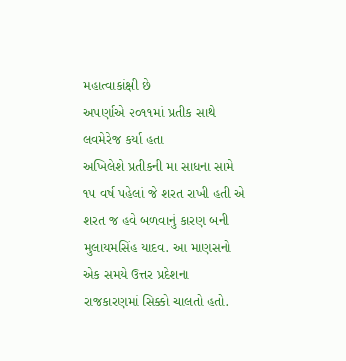મહાત્વાકાંક્ષી છે
અપર્ણાએ ૨૦૧૧માં પ્રતીક સાથે લવમેરેજ કર્યા હતા
અખિલેશે પ્રતીકની મા સાધના સામે ૧૫ વર્ષ પહેલાં જે શરત રાખી હતી એ શરત જ હવે બળવાનું કારણ બની
મુલાયમસિંહ યાદવ. આ માણસનો એક સમયે ઉત્તર પ્રદેશના રાજકારણમાં સિક્કો ચાલતો હતો.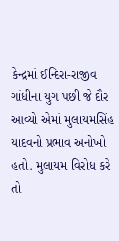કેન્દ્રમાં ઈન્દિરા-રાજીવ ગાંધીના યુગ પછી જે દૌર આવ્યો એમાં મુલાયમસિંહ યાદવનો પ્રભાવ અનોખો હતો. મુલાયમ વિરોધ કરે તો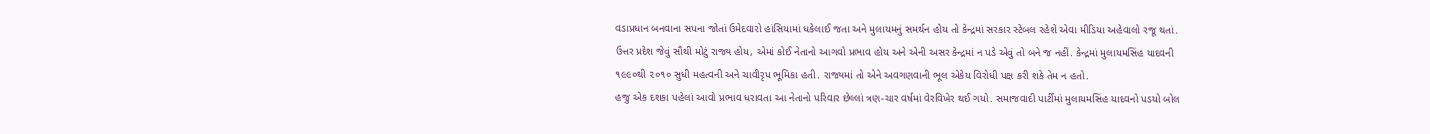વડાપ્રધાન બનવાના સપના જોતાં ઉમેદવારો હાંસિયામાં ધકેલાઈ જતા અને મુલાયમનું સમર્થન હોય તો કેન્દ્રમાં સરકાર સ્ટેબલ રહેશે એવા મીડિયા અહેવાલો રજૂ થતાં. ઉત્તર પ્રદેશ જેવું સૌથી મોટું રાજ્ય હોય, એમાં કોઈ નેતાનો આગવો પ્રભાવ હોય અને એની અસર કેન્દ્રમાં ન પડે એવું તો બને જ નહીં. કેન્દ્રમાં મુલાયમસિંહ યાદવની ૧૯૯૦થી ૨૦૧૦ સુધી મહત્વની અને ચાવીરૃપ ભૂમિકા હતી. રાજ્યમાં તો એને અવગણવાની ભૂલ એકેય વિરોધી પક્ષ કરી શકે તેમ ન હતો.
હજુ એક દશકા પહેલાં આવો પ્રભાવ ધરાવતા આ નેતાનો પરિવાર છેલ્લાં ત્રણ-ચાર વર્ષમાં વેરવિખેર થઈ ગયો. સમાજવાદી પાર્ટીમાં મુલાયમસિંહ યાદવનો પડયો બોલ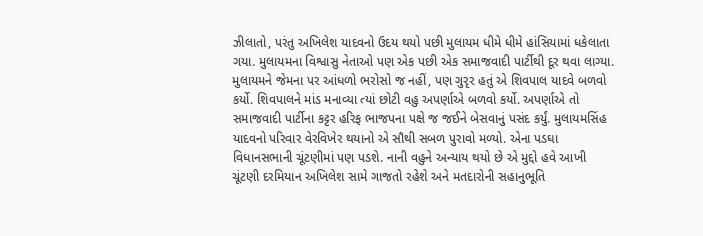ઝીલાતો, પરંતુ અખિલેશ યાદવનો ઉદય થયો પછી મુલાયમ ધીમે ધીમે હાંસિયામાં ધકેલાતા ગયા. મુલાયમના વિશ્વાસુ નેતાઓ પણ એક પછી એક સમાજવાદી પાર્ટીથી દૂર થવા લાગ્યા. મુલાયમને જેમના પર આંધળો ભરોસો જ નહીં, પણ ગુરૃર હતું એ શિવપાલ યાદવે બળવો કર્યો. શિવપાલને માંડ મનાવ્યા ત્યાં છોટી વહુ અપર્ણાએ બળવો કર્યો. અપર્ણાએ તો સમાજવાદી પાર્ટીના કટ્ટર હરિફ ભાજપના પક્ષે જ જઈને બેસવાનું પસંદ કર્યું. મુલાયમસિંહ યાદવનો પરિવાર વેરવિખેર થયાનો એ સૌથી સબળ પુરાવો મળ્યો. એના પડઘા વિધાનસભાની ચૂંટણીમાં પણ પડશે. નાની વહુને અન્યાય થયો છે એ મુદ્દો હવે આખી ચૂંટણી દરમિયાન અખિલેશ સામે ગાજતો રહેશે અને મતદારોની સહાનુભૂતિ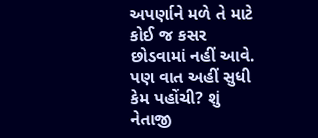અપર્ણાને મળે તે માટે કોઈ જ કસર છોડવામાં નહીં આવે.
પણ વાત અહીં સુધી કેમ પહોંચી? શું નેતાજી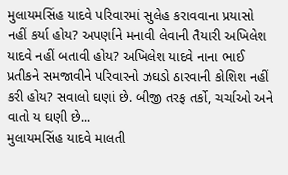મુલાયમસિંહ યાદવે પરિવારમાં સુલેહ કરાવવાના પ્રયાસો નહીં કર્યા હોય? અપર્ણાને મનાવી લેવાની તૈયારી અખિલેશ યાદવે નહીં બતાવી હોય? અખિલેશ યાદવે નાના ભાઈ પ્રતીકને સમજાવીને પરિવારનો ઝઘડો ઠારવાની કોશિશ નહીં કરી હોય? સવાલો ઘણાં છે. બીજી તરફ તર્કો, ચર્ચાઓ અને વાતો ય ઘણી છે...
મુલાયમસિંહ યાદવે માલતી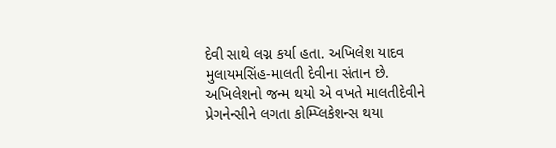દેવી સાથે લગ્ન કર્યા હતા. અખિલેશ યાદવ મુલાયમસિંહ-માલતી દેવીના સંતાન છે. અખિલેશનો જન્મ થયો એ વખતે માલતીદેવીને પ્રેગનેન્સીને લગતા કોમ્પ્લિકેશન્સ થયા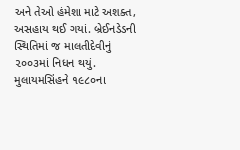અને તેઓ હંમેશા માટે અશક્ત, અસહાય થઈ ગયાં. બ્રેઈનડેડની સ્થિતિમાં જ માલતીદેવીનું ૨૦૦૩માં નિધન થયું. મુલાયમસિંહને ૧૯૮૦ના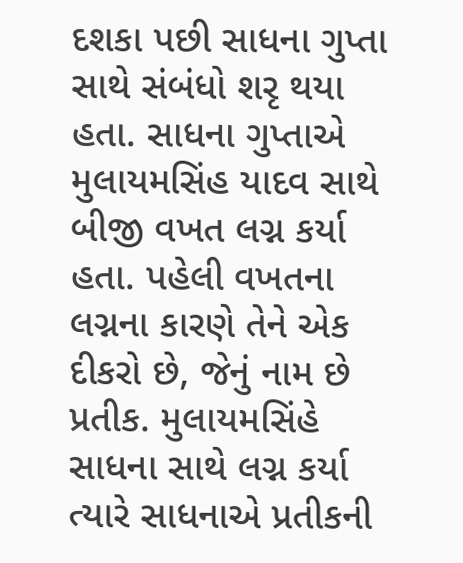દશકા પછી સાધના ગુપ્તા સાથે સંબંધો શરૃ થયા હતા. સાધના ગુપ્તાએ મુલાયમસિંહ યાદવ સાથે બીજી વખત લગ્ન કર્યા હતા. પહેલી વખતના લગ્નના કારણે તેને એક દીકરો છે, જેનું નામ છે પ્રતીક. મુલાયમસિંહે સાધના સાથે લગ્ન કર્યા ત્યારે સાધનાએ પ્રતીકની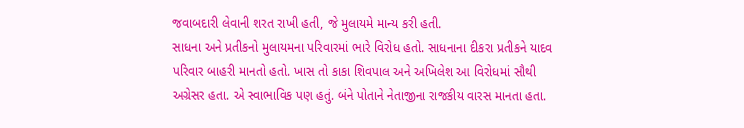જવાબદારી લેવાની શરત રાખી હતી, જે મુલાયમે માન્ય કરી હતી.
સાધના અને પ્રતીકનો મુલાયમના પરિવારમાં ભારે વિરોધ હતો. સાધનાના દીકરા પ્રતીકને યાદવ પરિવાર બાહરી માનતો હતો. ખાસ તો કાકા શિવપાલ અને અખિલેશ આ વિરોધમાં સૌથી અગ્રેસર હતા. એ સ્વાભાવિક પણ હતું. બંને પોતાને નેતાજીના રાજકીય વારસ માનતા હતા.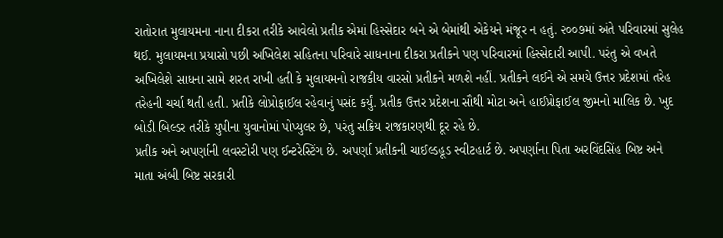રાતોરાત મુલાયમના નાના દીકરા તરીકે આવેલો પ્રતીક એમાં હિસ્સેદાર બને એ બેમાંથી એકેયને મંજૂર ન હતું. ૨૦૦૭માં અંતે પરિવારમાં સુલેહ થઈ. મુલાયમના પ્રયાસો પછી અખિલેશ સહિતના પરિવારે સાધનાના દીકરા પ્રતીકને પણ પરિવારમાં હિસ્સેદારી આપી. પરંતુ એ વખતે અખિલેશે સાધના સામે શરત રાખી હતી કે મુલાયમનો રાજકીય વારસો પ્રતીકને મળશે નહીં. પ્રતીકને લઈને એ સમયે ઉત્તર પ્રદેશમાં તરેહ તરેહની ચર્ચા થતી હતી. પ્રતીકે લોપ્રોફાઈલ રહેવાનું પસંદ કર્યું. પ્રતીક ઉત્તર પ્રદેશના સૌથી મોટા અને હાઈપ્રોફાઈલ જીમનો માલિક છે. ખુદ બોડી બિલ્ડર તરીકે યુપીના યુવાનોમાં પોપ્યુલર છે, પરંતુ સક્રિય રાજકારણથી દૂર રહે છે.
પ્રતીક અને અપર્ણાની લવસ્ટોરી પણ ઈન્ટરેસ્ટિંગ છે. અપર્ણા પ્રતીકની ચાઈલ્ડહૂડ સ્વીટહાર્ટ છે. અપર્ણાના પિતા અરવિંદસિંહ બિષ્ટ અને માતા અંબી બિષ્ટ સરકારી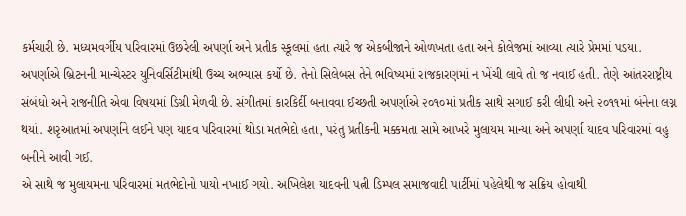કર્મચારી છે. મધ્યમવર્ગીય પરિવારમાં ઉછરેલી અપર્ણા અને પ્રતીક સ્કૂલમાં હતા ત્યારે જ એકબીજાને ઓળખતા હતા અને કોલેજમાં આવ્યા ત્યારે પ્રેમમાં પડયા. અપર્ણાએ બ્રિટનની માન્ચેસ્ટર યુનિવર્સિટીમાંથી ઉચ્ચ અભ્યાસ કર્યો છે. તેનો સિલેબસ તેને ભવિષ્યમાં રાજકારણમાં ન ખેંચી લાવે તો જ નવાઈ હતી. તેણે આંતરરાષ્ટ્રીય સંબંધો અને રાજનીતિ એવા વિષયમાં ડિગ્રી મેળવી છે. સંગીતમાં કારકિર્દી બનાવવા ઈચ્છતી અપર્ણાએ ૨૦૧૦માં પ્રતીક સાથે સગાઈ કરી લીધી અને ૨૦૧૧માં બંનેના લગ્ન થયાં. શરૃઆતમાં અપર્ણાને લઈને પણ યાદવ પરિવારમાં થોડા મતભેદો હતા, પરંતુ પ્રતીકની મક્કમતા સામે આખરે મુલાયમ માન્યા અને અપર્ણા યાદવ પરિવારમાં વહુ બનીને આવી ગઈ.
એ સાથે જ મુલાયમના પરિવારમાં મતભેદોનો પાયો નખાઈ ગયો. અખિલેશ યાદવની પત્ની ડિમ્પલ સમાજવાદી પાર્ટીમાં પહેલેથી જ સક્રિય હોવાથી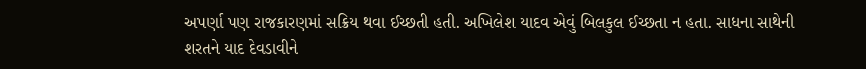અપર્ણા પણ રાજકારણમાં સક્રિય થવા ઈચ્છતી હતી. અખિલેશ યાદવ એવું બિલકુલ ઈચ્છતા ન હતા. સાધના સાથેની શરતને યાદ દેવડાવીને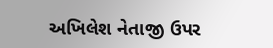અખિલેશ નેતાજી ઉપર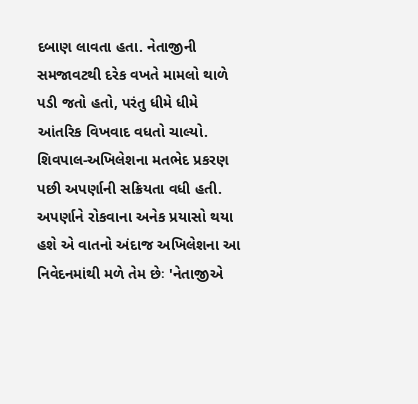દબાણ લાવતા હતા. નેતાજીની સમજાવટથી દરેક વખતે મામલો થાળે પડી જતો હતો, પરંતુ ધીમે ધીમે આંતરિક વિખવાદ વધતો ચાલ્યો. શિવપાલ-અખિલેશના મતભેદ પ્રકરણ પછી અપર્ણાની સક્રિયતા વધી હતી. અપર્ણાને રોકવાના અનેક પ્રયાસો થયા હશે એ વાતનો અંદાજ અખિલેશના આ નિવેદનમાંથી મળે તેમ છેઃ 'નેતાજીએ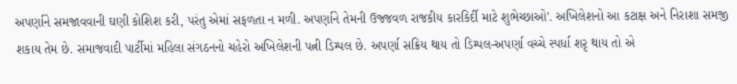અપર્ણાને સમજાવવાની ઘણી કોશિશ કરી, પરંતુ એમાં સફળતા ન મળી. અપર્ણાને તેમની ઉજ્જવળ રાજકીય કારકિર્દી માટે શુભેચ્છાઓ'. અખિલેશનો આ કટાક્ષ અને નિરાશા સમજી શકાય તેમ છે. સમાજવાદી પાર્ટીમાં મહિલા સંગઠનનો ચહેરો અખિલેશની પત્ની ડિમ્પલ છે. અપર્ણા સક્રિય થાય તો ડિમ્પલ-અપર્ણા વચ્ચે સ્પર્ધા શરૃ થાય તો એ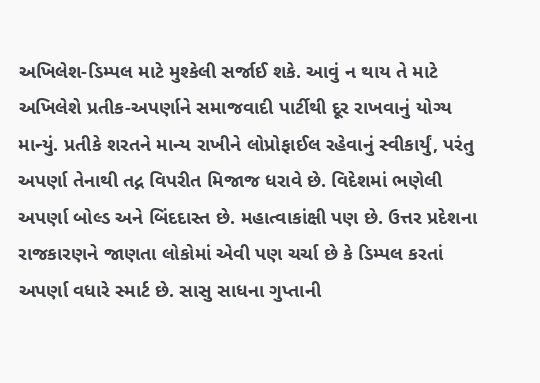અખિલેશ-ડિમ્પલ માટે મુશ્કેલી સર્જાઈ શકે. આવું ન થાય તે માટે અખિલેશે પ્રતીક-અપર્ણાને સમાજવાદી પાર્ટીથી દૂર રાખવાનું યોગ્ય માન્યું. પ્રતીકે શરતને માન્ય રાખીને લોપ્રોફાઈલ રહેવાનું સ્વીકાર્યું, પરંતુ અપર્ણા તેનાથી તદ્ન વિપરીત મિજાજ ધરાવે છે. વિદેશમાં ભણેલી અપર્ણા બોલ્ડ અને બિંદદાસ્ત છે. મહાત્વાકાંક્ષી પણ છે. ઉત્તર પ્રદેશના રાજકારણને જાણતા લોકોમાં એવી પણ ચર્ચા છે કે ડિમ્પલ કરતાં અપર્ણા વધારે સ્માર્ટ છે. સાસુ સાધના ગુપ્તાની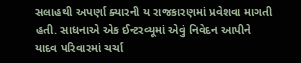સલાહથી અપર્ણા ક્યારની ય રાજકારણમાં પ્રવેશવા માગતી હતી. સાધનાએ એક ઈન્ટરવ્યૂમાં એવું નિવેદન આપીને યાદવ પરિવારમાં ચર્ચા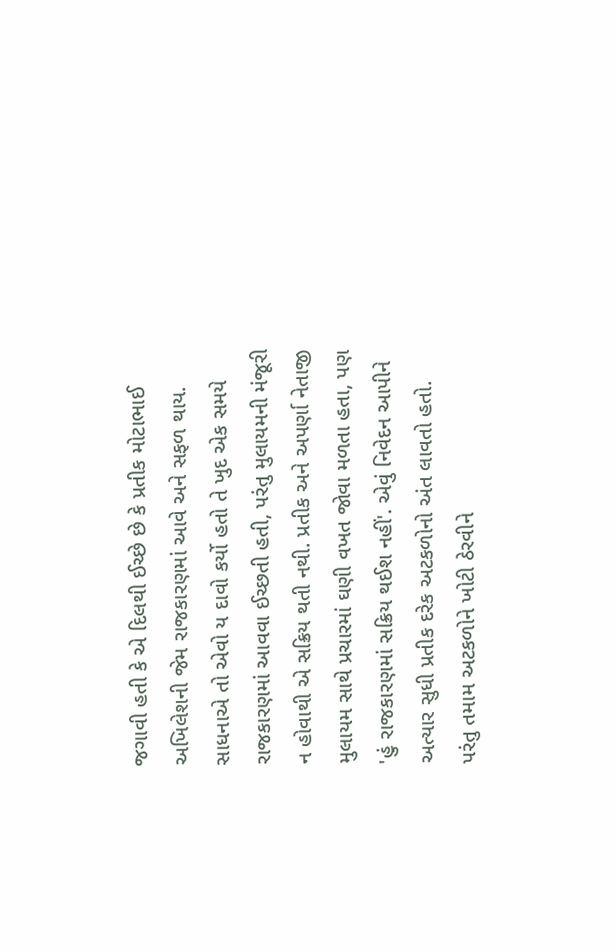જગાવી હતી કે એ દિલથી ઈચ્છે છે કે પ્રતીક મોટાભાઈ અખિલેશની જેમ રાજકારણમાં આવે અને સફળ થાય. સાધનાએ તો એવો ય દાવો કર્યો હતો તે ખુદ એક સમયે રાજકારણમાં આવવા ઈચ્છતી હતી, પરંતુ મુલાયમની મંજૂરી ન હોવાથી એ સક્રિય થતી નથી. પ્રતીક અને અપર્ણા નેતાજી મુલાયમ સાથે પ્રચારમાં ઘણી વખત જોવા મળતા હતા, પણ 'હું રાજકારણમાં સક્રિય થઈશ નહીં'. એવું નિવેદન આપીને અત્યાર સુધી પ્રતીક દરેક અટકળોનો અંત લાવતો હતો.
પરંતુ તમામ અટકળોને ખોટી ઠેરવીને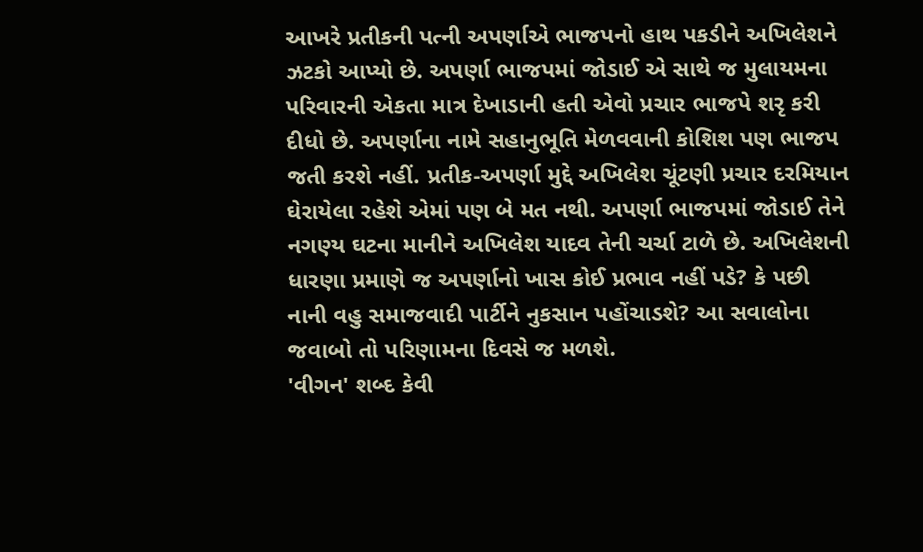આખરે પ્રતીકની પત્ની અપર્ણાએ ભાજપનો હાથ પકડીને અખિલેશને ઝટકો આપ્યો છે. અપર્ણા ભાજપમાં જોડાઈ એ સાથે જ મુલાયમના પરિવારની એકતા માત્ર દેખાડાની હતી એવો પ્રચાર ભાજપે શરૃ કરી દીધો છે. અપર્ણાના નામે સહાનુભૂતિ મેળવવાની કોશિશ પણ ભાજપ જતી કરશે નહીં. પ્રતીક-અપર્ણા મુદ્દે અખિલેશ ચૂંટણી પ્રચાર દરમિયાન ઘેરાયેલા રહેશે એમાં પણ બે મત નથી. અપર્ણા ભાજપમાં જોડાઈ તેને નગણ્ય ઘટના માનીને અખિલેશ યાદવ તેની ચર્ચા ટાળે છે. અખિલેશની ધારણા પ્રમાણે જ અપર્ણાનો ખાસ કોઈ પ્રભાવ નહીં પડે? કે પછી નાની વહુ સમાજવાદી પાર્ટીને નુકસાન પહોંચાડશે? આ સવાલોના જવાબો તો પરિણામના દિવસે જ મળશે.
'વીગન' શબ્દ કેવી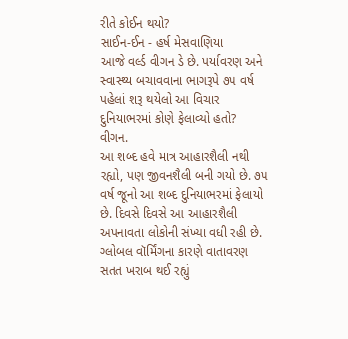રીતે કોઈન થયો?
સાઈન-ઈન - હર્ષ મેસવાણિયા
આજે વર્લ્ડ વીગન ડે છે. પર્યાવરણ અને સ્વાસ્થ્ય બચાવવાના ભાગરૂપે ૭૫ વર્ષ પહેલાં શરૂ થયેલો આ વિચાર દુનિયાભરમાં કોણે ફેલાવ્યો હતો?
વીગન.
આ શબ્દ હવે માત્ર આહારશૈલી નથી રહ્યો, પણ જીવનશૈલી બની ગયો છે. ૭૫ વર્ષ જૂનો આ શબ્દ દુનિયાભરમાં ફેલાયો છે. દિવસે દિવસે આ આહારશૈલી અપનાવતા લોકોની સંખ્યા વધી રહી છે. ગ્લોબલ વૉર્મિંગના કારણે વાતાવરણ સતત ખરાબ થઈ રહ્યું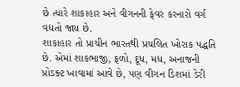છે ત્યારે શાકાહાર અને વીગનની ફેવર કરનારો વર્ગ વધતો જાય છે.
શાકાહાર તો પ્રાચીન ભારતથી પ્રચલિત ખોરાક પદ્ધતિ છે. એમાં શાકભાજી, ફળો, દૂધ, મધ, અનાજની પ્રોડક્ટ ખાવામાં આવે છે, પણ વીગન ડિશમાં ડેરી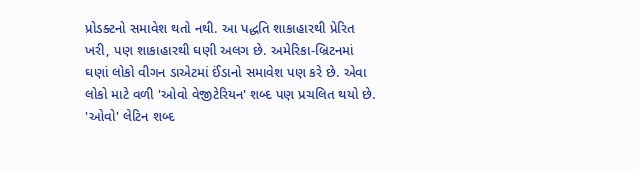પ્રોડક્ટનો સમાવેશ થતો નથી. આ પદ્ધતિ શાકાહારથી પ્રેરિત ખરી, પણ શાકાહારથી ઘણી અલગ છે. અમેરિકા-બ્રિટનમાં ઘણાં લોકો વીગન ડાએટમાં ઈંડાનો સમાવેશ પણ કરે છે. એવા લોકો માટે વળી 'ઓવો વેજીટેરિયન' શબ્દ પણ પ્રચલિત થયો છે. 'ઓવો' લેટિન શબ્દ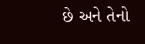છે અને તેનો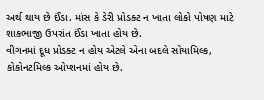અર્થ થાય છે ઈંડા. માંસ કે ડેરી પ્રોડક્ટ ન ખાતા લોકો પોષણ માટે શાકભાજી ઉપરાંત ઈંડા ખાતા હોય છે.
વીગનમાં દૂધ પ્રોડક્ટ ન હોય એટલે એના બદલે સોયામિલ્ક, કોકોનટમિલ્ક ઓપ્શનમાં હોય છે.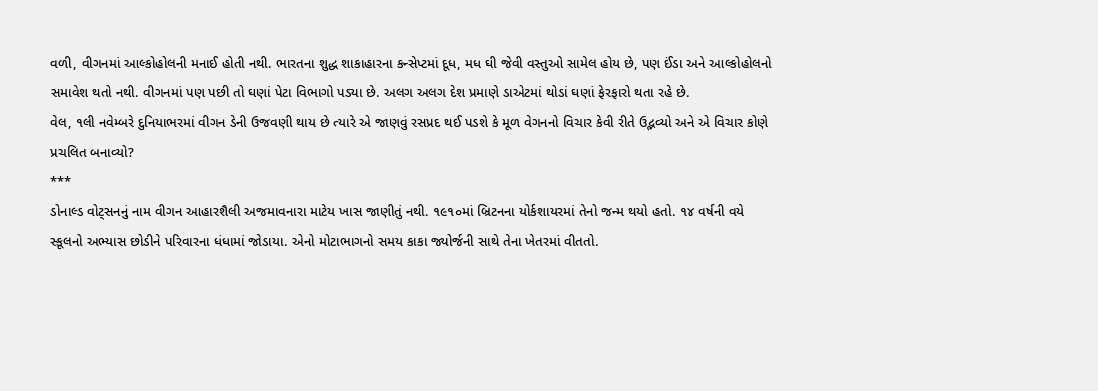વળી, વીગનમાં આલ્કોહોલની મનાઈ હોતી નથી. ભારતના શુદ્ધ શાકાહારના કન્સેપ્ટમાં દૂધ, મધ ઘી જેવી વસ્તુઓ સામેલ હોય છે, પણ ઈંડા અને આલ્કોહોલનો સમાવેશ થતો નથી. વીગનમાં પણ પછી તો ઘણાં પેટા વિભાગો પડ્યા છે. અલગ અલગ દેશ પ્રમાણે ડાએટમાં થોડાં ઘણાં ફેરફારો થતા રહે છે.
વેલ, ૧લી નવેમ્બરે દુનિયાભરમાં વીગન ડેની ઉજવણી થાય છે ત્યારે એ જાણવું રસપ્રદ થઈ પડશે કે મૂળ વેગનનો વિચાર કેવી રીતે ઉદ્ભવ્યો અને એ વિચાર કોણે પ્રચલિત બનાવ્યો?
***
ડોનાલ્ડ વોટ્સનનું નામ વીગન આહારશૈલી અજમાવનારા માટેય ખાસ જાણીતું નથી. ૧૯૧૦માં બ્રિટનના યોર્કશાયરમાં તેનો જન્મ થયો હતો. ૧૪ વર્ષની વયે સ્કૂલનો અભ્યાસ છોડીને પરિવારના ધંધામાં જોડાયા. એનો મોટાભાગનો સમય કાકા જ્યોર્જની સાથે તેના ખેતરમાં વીતતો.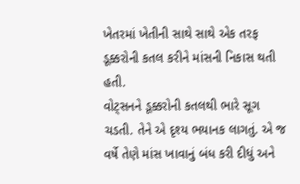ખેતરમાં ખેતીની સાથે સાથે એક તરફ ડૂક્કરોની કતલ કરીને માંસની નિકાસ થતી હતી.
વોટ્સનને ડૂક્કરોની કતલથી ભારે સૂગ ચડતી. તેને એ દૃશ્ય ભયાનક લાગતું. એ જ વર્ષે તેણે માંસ ખાવાનું બંધ કરી દીધું અને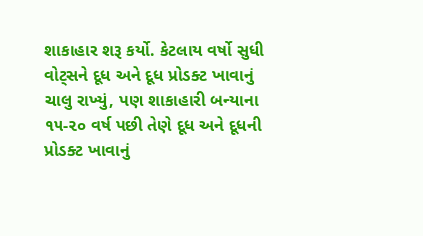શાકાહાર શરૂ કર્યો. કેટલાય વર્ષો સુધી વોટ્સને દૂધ અને દૂધ પ્રોડક્ટ ખાવાનું ચાલુ રાખ્યું, પણ શાકાહારી બન્યાના ૧૫-૨૦ વર્ષ પછી તેણે દૂધ અને દૂધની પ્રોડક્ટ ખાવાનું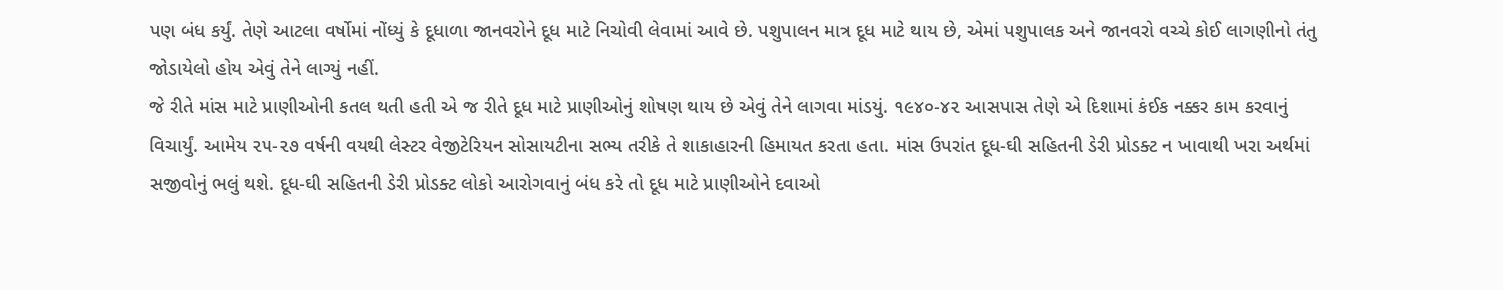પણ બંધ કર્યું. તેણે આટલા વર્ષોમાં નોંધ્યું કે દૂધાળા જાનવરોને દૂધ માટે નિચોવી લેવામાં આવે છે. પશુપાલન માત્ર દૂધ માટે થાય છે, એમાં પશુપાલક અને જાનવરો વચ્ચે કોઈ લાગણીનો તંતુ જોડાયેલો હોય એવું તેને લાગ્યું નહીં.
જે રીતે માંસ માટે પ્રાણીઓની કતલ થતી હતી એ જ રીતે દૂધ માટે પ્રાણીઓનું શોષણ થાય છે એવું તેને લાગવા માંડયું. ૧૯૪૦-૪૨ આસપાસ તેણે એ દિશામાં કંઈક નક્કર કામ કરવાનું વિચાર્યું. આમેય ૨૫-૨૭ વર્ષની વયથી લેસ્ટર વેજીટેરિયન સોસાયટીના સભ્ય તરીકે તે શાકાહારની હિમાયત કરતા હતા. માંસ ઉપરાંત દૂધ-ઘી સહિતની ડેરી પ્રોડક્ટ ન ખાવાથી ખરા અર્થમાં સજીવોનું ભલું થશે. દૂધ-ઘી સહિતની ડેરી પ્રોડક્ટ લોકો આરોગવાનું બંધ કરે તો દૂધ માટે પ્રાણીઓને દવાઓ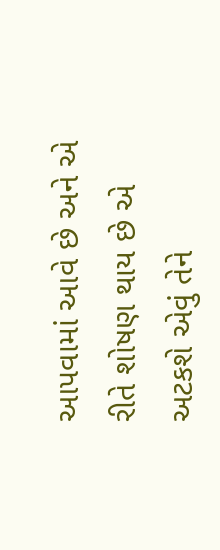આપવામાં આવે છે અને એ રીતે શોષણ થાય છે એ અટકશે એવું તેને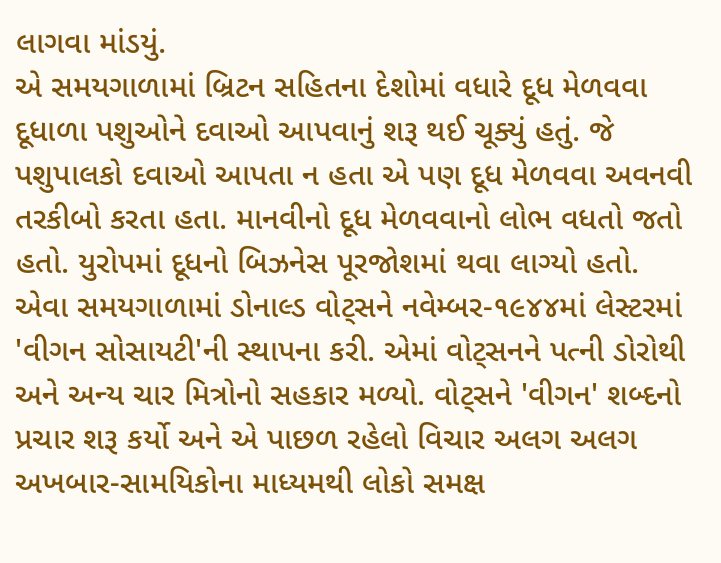લાગવા માંડયું.
એ સમયગાળામાં બ્રિટન સહિતના દેશોમાં વધારે દૂધ મેળવવા દૂધાળા પશુઓને દવાઓ આપવાનું શરૂ થઈ ચૂક્યું હતું. જે પશુપાલકો દવાઓ આપતા ન હતા એ પણ દૂધ મેળવવા અવનવી તરકીબો કરતા હતા. માનવીનો દૂધ મેળવવાનો લોભ વધતો જતો હતો. યુરોપમાં દૂધનો બિઝનેસ પૂરજોશમાં થવા લાગ્યો હતો.
એવા સમયગાળામાં ડોનાલ્ડ વોટ્સને નવેમ્બર-૧૯૪૪માં લેસ્ટરમાં 'વીગન સોસાયટી'ની સ્થાપના કરી. એમાં વોટ્સનને પત્ની ડોરોથી અને અન્ય ચાર મિત્રોનો સહકાર મળ્યો. વોટ્સને 'વીગન' શબ્દનો પ્રચાર શરૂ કર્યો અને એ પાછળ રહેલો વિચાર અલગ અલગ અખબાર-સામયિકોના માધ્યમથી લોકો સમક્ષ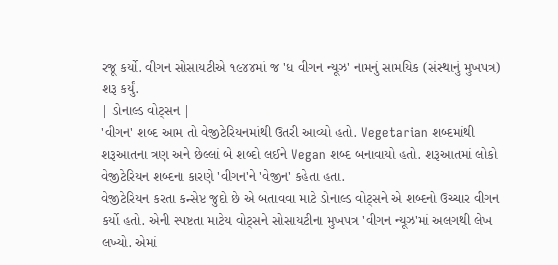રજૂ કર્યો. વીગન સોસાયટીએ ૧૯૪૪માં જ 'ધ વીગન ન્યૂઝ' નામનું સામયિક (સંસ્થાનું મુખપત્ર) શરૂ કર્યું.
| ડોનાલ્ડ વોટ્સન |
'વીગન' શબ્દ આમ તો વેજીટેરિયનમાંથી ઉતરી આવ્યો હતો. Vegetarian શબ્દમાંથી શરૂઆતના ત્રણ અને છેલ્લાં બે શબ્દો લઈને Vegan શબ્દ બનાવાયો હતો. શરૂઆતમાં લોકો વેજીટેરિયન શબ્દના કારણે 'વીગન'ને 'વેજીન' કહેતા હતા.
વેજીટેરિયન કરતા કન્સેપ્ટ જુદો છે એ બતાવવા માટે ડોનાલ્ડ વોટ્સને એ શબ્દનો ઉચ્ચાર વીગન કર્યો હતો. એની સ્પષ્ટતા માટેય વોટ્સને સોસાયટીના મુખપત્ર 'વીગન ન્યૂઝ'માં અલગથી લેખ લખ્યો. એમાં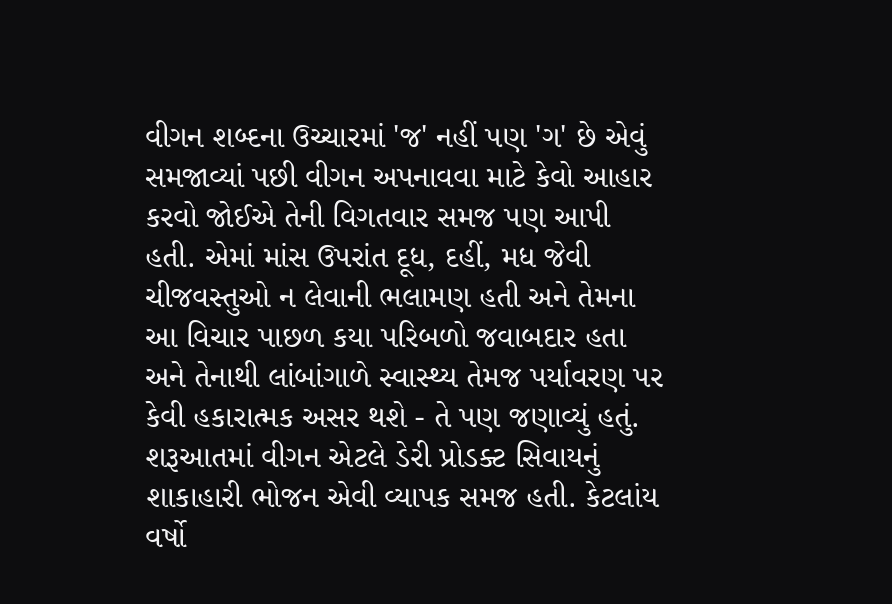વીગન શબ્દના ઉચ્ચારમાં 'જ' નહીં પણ 'ગ' છે એવું સમજાવ્યાં પછી વીગન અપનાવવા માટે કેવો આહાર કરવો જોઈએ તેની વિગતવાર સમજ પણ આપી હતી. એમાં માંસ ઉપરાંત દૂધ, દહીં, મધ જેવી ચીજવસ્તુઓ ન લેવાની ભલામણ હતી અને તેમના આ વિચાર પાછળ કયા પરિબળો જવાબદાર હતા અને તેનાથી લાંબાંગાળે સ્વાસ્થ્ય તેમજ પર્યાવરણ પર કેવી હકારાત્મક અસર થશે - તે પણ જણાવ્યું હતું.
શરૂઆતમાં વીગન એટલે ડેરી પ્રોડક્ટ સિવાયનું શાકાહારી ભોજન એવી વ્યાપક સમજ હતી. કેટલાંય વર્ષો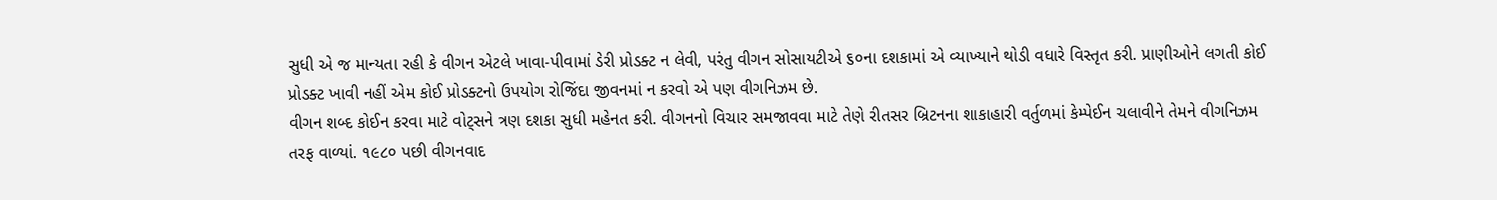સુધી એ જ માન્યતા રહી કે વીગન એટલે ખાવા-પીવામાં ડેરી પ્રોડક્ટ ન લેવી, પરંતુ વીગન સોસાયટીએ ૬૦ના દશકામાં એ વ્યાખ્યાને થોડી વધારે વિસ્તૃત કરી. પ્રાણીઓને લગતી કોઈ પ્રોડક્ટ ખાવી નહીં એમ કોઈ પ્રોડક્ટનો ઉપયોગ રોજિંદા જીવનમાં ન કરવો એ પણ વીગનિઝમ છે.
વીગન શબ્દ કોઈન કરવા માટે વોટ્સને ત્રણ દશકા સુધી મહેનત કરી. વીગનનો વિચાર સમજાવવા માટે તેણે રીતસર બ્રિટનના શાકાહારી વર્તુળમાં કેમ્પેઈન ચલાવીને તેમને વીગનિઝમ તરફ વાળ્યાં. ૧૯૮૦ પછી વીગનવાદ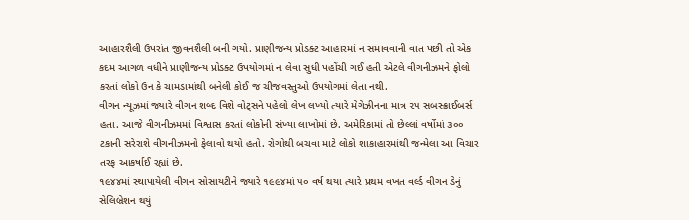આહારશૈલી ઉપરાંત જીવનશૈલી બની ગયો. પ્રાણીજન્ય પ્રોડક્ટ આહારમાં ન સમાવવાની વાત પછી તો એક કદમ આગળ વધીને પ્રાણીજન્ય પ્રોડક્ટ ઉપયોગમાં ન લેવા સુધી પહોંચી ગઈ હતી એટલે વીગનીઝમને ફોલો કરતાં લોકો ઉન કે ચામડામાંથી બનેલી કોઈ જ ચીજવસ્તુઓ ઉપયોગમાં લેતા નથી.
વીગન ન્યૂઝમાં જ્યારે વીગન શબ્દ વિશે વોટ્સને પહેલો લેખ લખ્યો ત્યારે મેગેઝીનના માત્ર ૨૫ સબસ્ક્રાઈબર્સ હતા. આજે વીગનીઝમમાં વિશ્વાસ કરતાં લોકોની સંખ્યા લાખોમાં છે. અમેરિકામાં તો છેલ્લાં વર્ષોમાં ૩૦૦ ટકાની સરેરાશે વીગનીઝમનો ફેલાવો થયો હતો. રોગોથી બચવા માટે લોકો શાકાહારમાંથી જન્મેલા આ વિચાર તરફ આકર્ષાઈ રહ્યાં છે.
૧૯૪૪માં સ્થાપાયેલી વીગન સોસાયટીને જ્યારે ૧૯૯૪માં ૫૦ વર્ષ થયા ત્યારે પ્રથમ વખત વર્લ્ડ વીગન ડેનું સેલિબ્રેશન થયું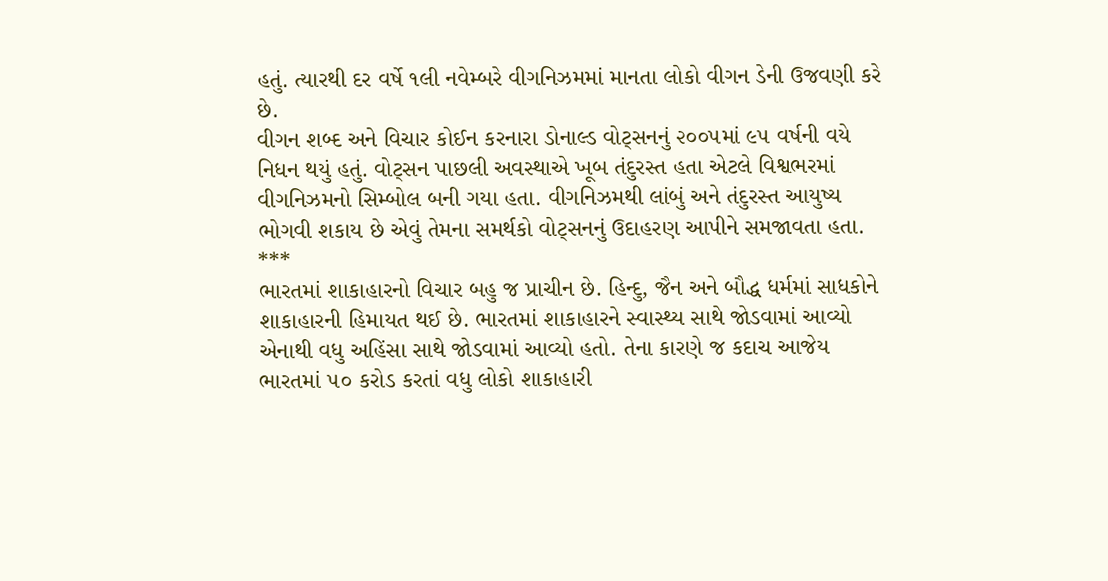હતું. ત્યારથી દર વર્ષે ૧લી નવેમ્બરે વીગનિઝમમાં માનતા લોકો વીગન ડેની ઉજવણી કરે છે.
વીગન શબ્દ અને વિચાર કોઈન કરનારા ડોનાલ્ડ વોટ્સનનું ૨૦૦૫માં ૯૫ વર્ષની વયે નિધન થયું હતું. વોટ્સન પાછલી અવસ્થાએ ખૂબ તંદુરસ્ત હતા એટલે વિશ્વભરમાં વીગનિઝમનો સિમ્બોલ બની ગયા હતા. વીગનિઝમથી લાંબું અને તંદુરસ્ત આયુષ્ય ભોગવી શકાય છે એવું તેમના સમર્થકો વોટ્સનનું ઉદાહરણ આપીને સમજાવતા હતા.
***
ભારતમાં શાકાહારનો વિચાર બહુ જ પ્રાચીન છે. હિન્દુ, જૈન અને બૌદ્ધ ધર્મમાં સાધકોને શાકાહારની હિમાયત થઈ છે. ભારતમાં શાકાહારને સ્વાસ્થ્ય સાથે જોડવામાં આવ્યો એનાથી વધુ અહિંસા સાથે જોડવામાં આવ્યો હતો. તેના કારણે જ કદાચ આજેય ભારતમાં ૫૦ કરોડ કરતાં વધુ લોકો શાકાહારી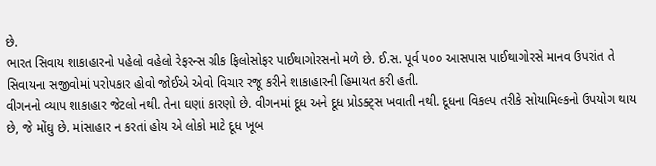છે.
ભારત સિવાય શાકાહારનો પહેલો વહેલો રેફરન્સ ગ્રીક ફિલોસોફર પાઈથાગોરસનો મળે છે. ઈ.સ. પૂર્વ ૫૦૦ આસપાસ પાઈથાગોરસે માનવ ઉપરાંત તે સિવાયના સજીવોમાં પરોપકાર હોવો જોઈએ એવો વિચાર રજૂ કરીને શાકાહારની હિમાયત કરી હતી.
વીગનનો વ્યાપ શાકાહાર જેટલો નથી. તેના ઘણાં કારણો છે. વીગનમાં દૂધ અને દૂધ પ્રોડક્ટ્સ ખવાતી નથી. દૂધના વિકલ્પ તરીકે સોયામિલ્કનો ઉપયોગ થાય છે, જે મોંઘુ છે. માંસાહાર ન કરતાં હોય એ લોકો માટે દૂધ ખૂબ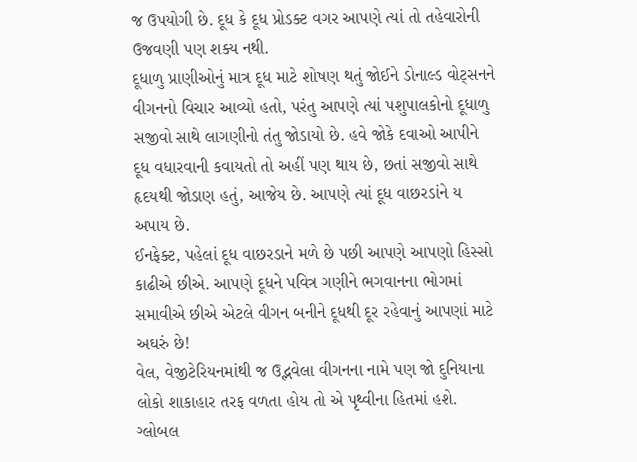જ ઉપયોગી છે. દૂધ કે દૂધ પ્રોડક્ટ વગર આપણે ત્યાં તો તહેવારોની ઉજવણી પણ શક્ય નથી.
દૂધાળુ પ્રાણીઓનું માત્ર દૂધ માટે શોષણ થતું જોઈને ડોનાલ્ડ વોટ્સનને વીગનનો વિચાર આવ્યો હતો, પરંતુ આપણે ત્યાં પશુપાલકોનો દૂધાળુ સજીવો સાથે લાગણીનો તંતુ જોડાયો છે. હવે જોકે દવાઓ આપીને દૂધ વધારવાની કવાયતો તો અહીં પણ થાય છે, છતાં સજીવો સાથે હૃદયથી જોડાણ હતું, આજેય છે. આપણે ત્યાં દૂધ વાછરડાંને ય અપાય છે.
ઈનફેક્ટ, પહેલાં દૂધ વાછરડાને મળે છે પછી આપણે આપણો હિસ્સો કાઢીએ છીએ. આપણે દૂધને પવિત્ર ગણીને ભગવાનના ભોગમાં સમાવીએ છીએ એટલે વીગન બનીને દૂધથી દૂર રહેવાનું આપણાં માટે અઘરું છે!
વેલ, વેજીટેરિયનમાંથી જ ઉદ્ભવેલા વીગનના નામે પણ જો દુનિયાના લોકો શાકાહાર તરફ વળતા હોય તો એ પૃથ્વીના હિતમાં હશે. ગ્લોબલ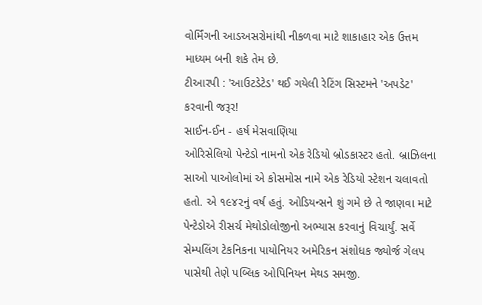વોર્મિંગની આડઅસરોમાંથી નીકળવા માટે શાકાહાર એક ઉત્તમ માધ્યમ બની શકે તેમ છે.
ટીઆરપી : 'આઉટડેટેડ' થઈ ગયેલી રેટિંગ સિસ્ટમને 'અપડેટ' કરવાની જરૂર!
સાઈન-ઈન - હર્ષ મેસવાણિયા
ઓરિસેલિયો પેન્ટેડો નામનો એક રેડિયો બ્રોડકાસ્ટર હતો. બ્રાઝિલના સાઓ પાઓલોમાં એ કોસમોસ નામે એક રેડિયો સ્ટેશન ચલાવતો હતો. એ ૧૯૪૨નું વર્ષ હતું. ઓડિયન્સને શું ગમે છે તે જાણવા માટે પેન્ટેડોએ રીસર્ચ મેથોડોલોજીનો અભ્યાસ કરવાનું વિચાર્યું. સર્વે સેમ્પલિંગ ટેકનિકના પાયોનિયર અમેરિકન સંશોધક જ્યોર્જ ગેલપ પાસેથી તેણે પબ્લિક ઓપિનિયન મેથડ સમજી.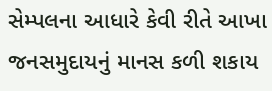સેમ્પલના આધારે કેવી રીતે આખા જનસમુદાયનું માનસ કળી શકાય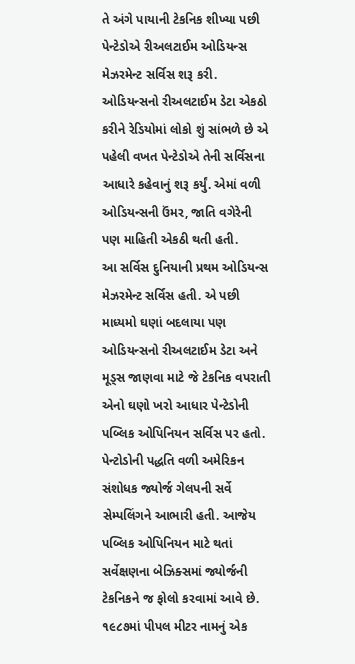તે અંગે પાયાની ટેકનિક શીખ્યા પછી પેન્ટેડોએ રીઅલટાઈમ ઓડિયન્સ મેઝરમેન્ટ સર્વિસ શરૂ કરી. ઓડિયન્સનો રીઅલટાઈમ ડેટા એકઠો કરીને રેડિયોમાં લોકો શું સાંભળે છે એ પહેલી વખત પેન્ટેડોએ તેની સર્વિસના આધારે કહેવાનું શરૂ કર્યું. એમાં વળી ઓડિયન્સની ઉંમર, જાતિ વગેરેની પણ માહિતી એકઠી થતી હતી.
આ સર્વિસ દુનિયાની પ્રથમ ઓડિયન્સ મેઝરમેન્ટ સર્વિસ હતી. એ પછી માધ્યમો ઘણાં બદલાયા પણ ઓડિયન્સનો રીઅલટાઈમ ડેટા અને મૂડ્સ જાણવા માટે જે ટેકનિક વપરાતી એનો ઘણો ખરો આધાર પેન્ટેડોની પબ્લિક ઓપિનિયન સર્વિસ પર હતો. પેન્ટોડોની પદ્ધતિ વળી અમેરિકન સંશોધક જ્યોર્જ ગેલપની સર્વે સેમ્પલિંગને આભારી હતી. આજેય પબ્લિક ઓપિનિયન માટે થતાં સર્વેક્ષણના બેઝિક્સમાં જ્યોર્જની ટેકનિકને જ ફોલો કરવામાં આવે છે.
૧૯૮૭માં પીપલ મીટર નામનું એક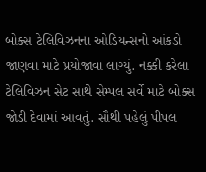બોક્સ ટેલિવિઝનના ઓડિયન્સનો આંકડો જાણવા માટે પ્રયોજાવા લાગ્યું. નક્કી કરેલા ટેલિવિઝન સેટ સાથે સેમ્પલ સર્વે માટે બોક્સ જોડી દેવામાં આવતું. સૌથી પહેલું પીપલ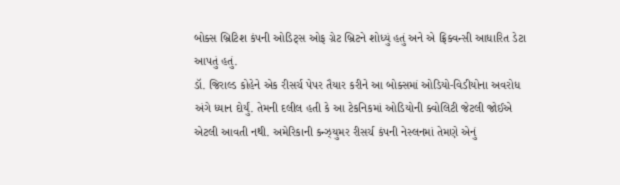બોક્સ બ્રિટિશ કંપની ઓડિટ્સ ઓફ ગ્રેટ બ્રિટને શોધ્યું હતું અને એ ફ્રિક્વન્સી આધારિત ડેટા આપતું હતું.
ડૉ. જિરાલ્ડ કોહેને એક રીસર્ચ પેપર તૈયાર કરીને આ બોક્સમાં ઓડિયો-વિડીયોના અવરોધ અંગે ધ્યાન દોર્યું. તેમની દલીલ હતી કે આ ટેકનિકમાં ઓડિયોની ક્વોલિટી જેટલી જોઈએ એટલી આવતી નથી. અમેરિકાની કન્ઝ્યુમર રીસર્ચ કંપની નેસ્લનમાં તેમણે એનું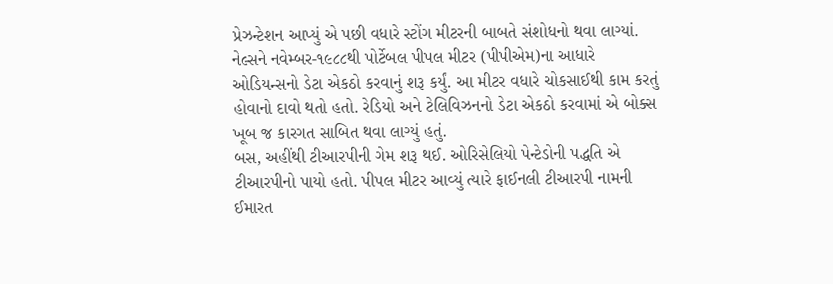પ્રેઝન્ટેશન આપ્યું એ પછી વધારે સ્ટોંગ મીટરની બાબતે સંશોધનો થવા લાગ્યાં.
નેલ્સને નવેમ્બર-૧૯૮૮થી પોર્ટેબલ પીપલ મીટર (પીપીએમ)ના આધારે ઓડિયન્સનો ડેટા એકઠો કરવાનું શરૂ કર્યું. આ મીટર વધારે ચોકસાઈથી કામ કરતું હોવાનો દાવો થતો હતો. રેડિયો અને ટેલિવિઝનનો ડેટા એકઠો કરવામાં એ બોક્સ ખૂબ જ કારગત સાબિત થવા લાગ્યું હતું.
બસ, અહીંથી ટીઆરપીની ગેમ શરૂ થઈ. ઓરિસેલિયો પેન્ટેડોની પદ્ધતિ એ ટીઆરપીનો પાયો હતો. પીપલ મીટર આવ્યું ત્યારે ફાઈનલી ટીઆરપી નામની ઈમારત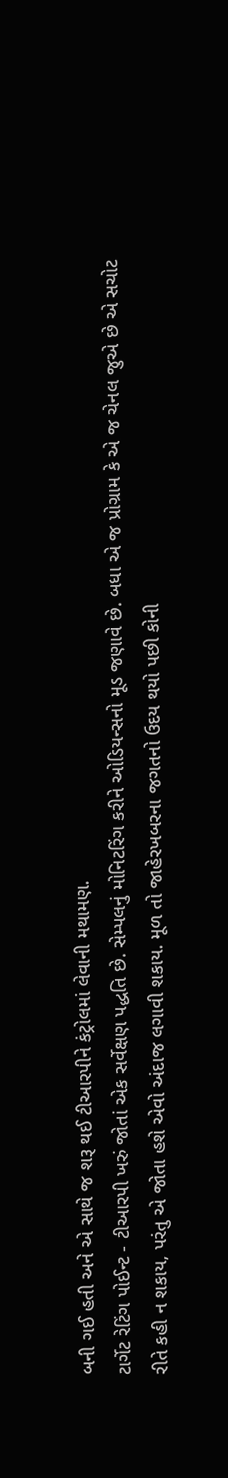બની ગઈ હતી અને એ સાથે જ શરૂ થઈ ટીઆરપીને કંટ્રોલમાં લેવાની મથામણ.
ટાર્ગેટ રેટિંગ પોઈન્ટ - ટીઆરપી ખરું જોતાં એક સર્વેક્ષણ પદ્ધતિ છે. સેમ્પલનું મોનિટરિંગ કરીને ઓડિયન્સનો મૂડ જણાવે છે. બધા એ જ પ્રોગ્રામ કે એ જ ચેનલ જુએ છે એ સચોટ રીતે કહી ન શકાય, પરંતુ એ જોતા હશે એવો અંદાજ લગાવી શકાય. મૂળ તો જાહેરખબરના જગતનો ઉદય થયો પછી કોની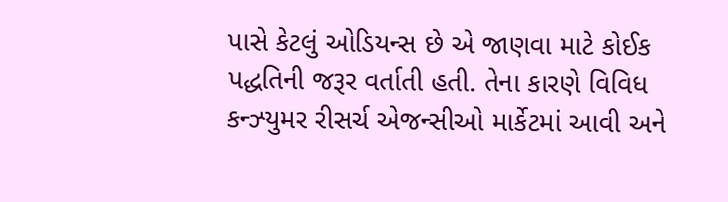પાસે કેટલું ઓડિયન્સ છે એ જાણવા માટે કોઈક પદ્ધતિની જરૂર વર્તાતી હતી. તેના કારણે વિવિધ કન્ઝ્યુમર રીસર્ચ એજન્સીઓ માર્કેટમાં આવી અને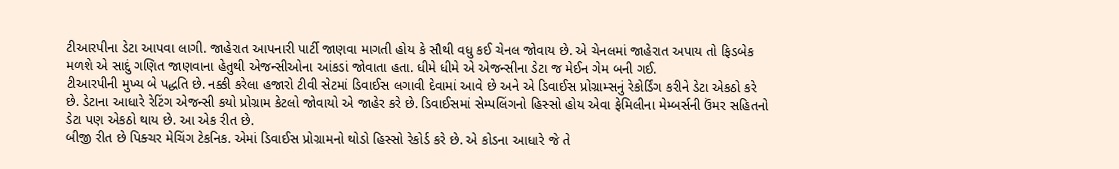ટીઆરપીના ડેટા આપવા લાગી. જાહેરાત આપનારી પાર્ટી જાણવા માગતી હોય કે સૌથી વધુ કઈ ચેનલ જોવાય છે. એ ચેનલમાં જાહેરાત અપાય તો ફિડબેક મળશે એ સાદું ગણિત જાણવાના હેતુથી એજન્સીઓના આંકડાં જોવાતા હતા. ધીમે ધીમે એ એજન્સીના ડેટા જ મેઈન ગેમ બની ગઈ.
ટીઆરપીની મુખ્ય બે પદ્ધતિ છે. નક્કી કરેલા હજારો ટીવી સેટમાં ડિવાઈસ લગાવી દેવામાં આવે છે અને એ ડિવાઈસ પ્રોગ્રામ્સનું રેકોર્ડિંગ કરીને ડેટા એકઠો કરે છે. ડેટાના આધારે રેટિંગ એજન્સી કયો પ્રોગ્રામ કેટલો જોવાયો એ જાહેર કરે છે. ડિવાઈસમાં સેમ્પલિંગનો હિસ્સો હોય એવા ફેમિલીના મેમ્બર્સની ઉંમર સહિતનો ડેટા પણ એકઠો થાય છે. આ એક રીત છે.
બીજી રીત છે પિક્ચર મેચિંગ ટેકનિક. એમાં ડિવાઈસ પ્રોગ્રામનો થોડો હિસ્સો રેકોર્ડ કરે છે. એ કોડના આધારે જે તે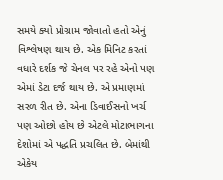સમયે ક્યો પ્રોગ્રામ જોવાતો હતો એનું વિશ્લેષણ થાય છે. એક મિનિટ કરતાં વધારે દર્શક જે ચેનલ પર રહે એનો પણ એમાં ડેટા દર્જ થાય છે. એ પ્રમાણમાં સરળ રીત છે. એના ડિવાઈસનો ખર્ચ પણ ઓછો હોય છે એટલે મોટાભાગના દેશોમાં એ પદ્ધતિ પ્રચલિત છે. બેમાંથી એકેય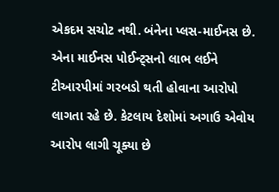એકદમ સચોટ નથી. બંનેના પ્લસ-માઈનસ છે.
એના માઈનસ પોઈન્ટ્સનો લાભ લઈને ટીઆરપીમાં ગરબડો થતી હોવાના આરોપો લાગતા રહે છે. કેટલાય દેશોમાં અગાઉ એવોય આરોપ લાગી ચૂક્યા છે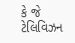કે જે ટેલિવિઝન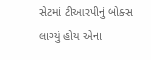સેટમાં ટીઆરપીનું બોક્સ લાગ્યું હોય એના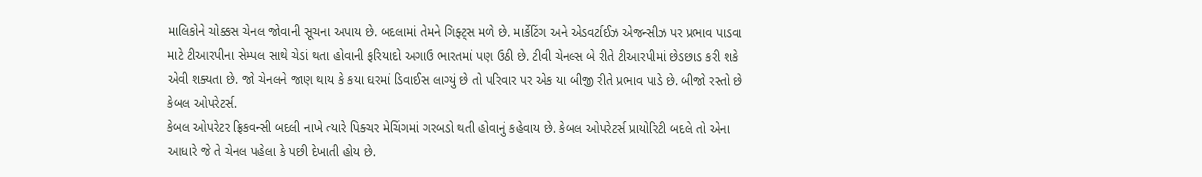માલિકોને ચોક્કસ ચેનલ જોવાની સૂચના અપાય છે. બદલામાં તેમને ગિફ્ટ્સ મળે છે. માર્કેટિંગ અને એડવર્ટાઈઝ એજન્સીઝ પર પ્રભાવ પાડવા માટે ટીઆરપીના સેમ્પલ સાથે ચેડાં થતા હોવાની ફરિયાદો અગાઉ ભારતમાં પણ ઉઠી છે. ટીવી ચેનલ્સ બે રીતે ટીઆરપીમાં છેડછાડ કરી શકે એવી શક્યતા છે. જો ચેનલને જાણ થાય કે કયા ઘરમાં ડિવાઈસ લાગ્યું છે તો પરિવાર પર એક યા બીજી રીતે પ્રભાવ પાડે છે. બીજો રસ્તો છે કેબલ ઓપરેટર્સ.
કેબલ ઓપરેટર ફ્રિકવન્સી બદલી નાખે ત્યારે પિક્ચર મેચિંગમાં ગરબડો થતી હોવાનું કહેવાય છે. કેબલ ઓપરેટર્સ પ્રાયોરિટી બદલે તો એના આધારે જે તે ચેનલ પહેલા કે પછી દેખાતી હોય છે.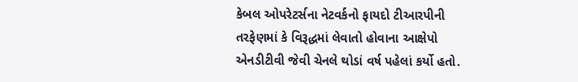કેબલ ઓપરેટર્સના નેટવર્કનો ફાયદો ટીઆરપીની તરફેણમાં કે વિરૂદ્ધમાં લેવાતો હોવાના આક્ષેપો એનડીટીવી જેવી ચેનલે થોડાં વર્ષ પહેલાં કર્યો હતો.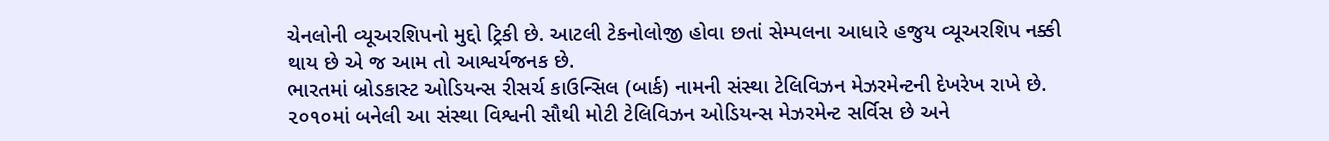ચેનલોની વ્યૂઅરશિપનો મુદ્દો ટ્રિકી છે. આટલી ટેકનોલોજી હોવા છતાં સેમ્પલના આધારે હજુય વ્યૂઅરશિપ નક્કી થાય છે એ જ આમ તો આશ્વર્યજનક છે.
ભારતમાં બ્રોડકાસ્ટ ઓડિયન્સ રીસર્ચ કાઉન્સિલ (બાર્ક) નામની સંસ્થા ટેલિવિઝન મેઝરમેન્ટની દેખરેખ રાખે છે. ૨૦૧૦માં બનેલી આ સંસ્થા વિશ્વની સૌથી મોટી ટેલિવિઝન ઓડિયન્સ મેઝરમેન્ટ સર્વિસ છે અને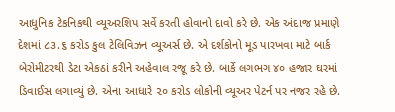આધુનિક ટેકનિકથી વ્યૂઅરશિપ સર્વે કરતી હોવાનો દાવો કરે છે. એક અંદાજ પ્રમાણે દેશમાં ૮૩.૬ કરોડ કુલ ટેલિવિઝન વ્યૂઅર્સ છે. એ દર્શકોનો મૂડ પારખવા માટે બાર્ક બેરોમીટરથી ડેટા એકઠાં કરીને અહેવાલ રજૂ કરે છે. બાર્કે લગભગ ૪૦ હજાર ઘરમાં ડિવાઈસ લગાવ્યું છે. એના આધારે ૨૦ કરોડ લોકોની વ્યૂઅર પેટર્ન પર નજર રહે છે.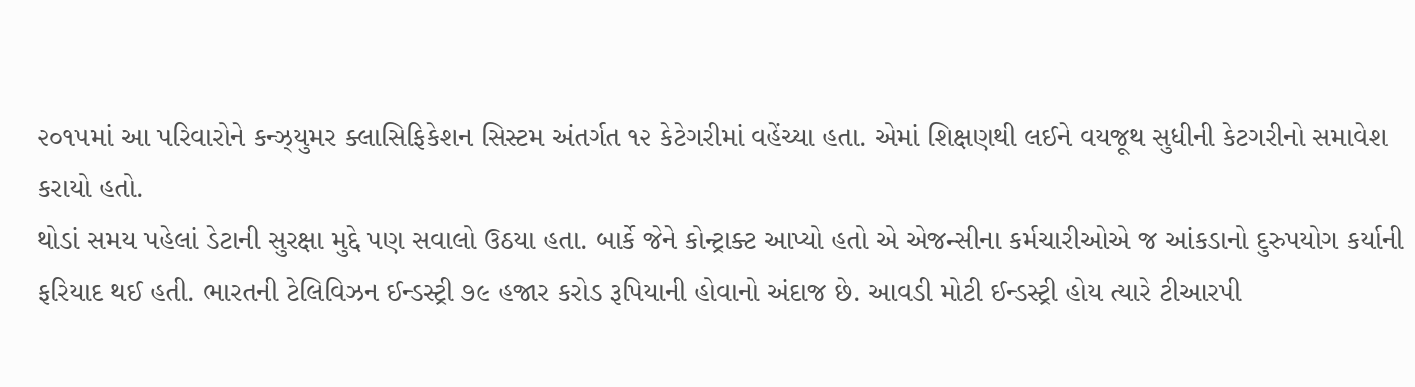૨૦૧૫માં આ પરિવારોને કન્ઝ્યુમર ક્લાસિફિકેશન સિસ્ટમ અંતર્ગત ૧૨ કેટેગરીમાં વહેંચ્યા હતા. એમાં શિક્ષણથી લઈને વયજૂથ સુધીની કેટગરીનો સમાવેશ કરાયો હતો.
થોડાં સમય પહેલાં ડેટાની સુરક્ષા મુદ્દે પણ સવાલો ઉઠયા હતા. બાર્કે જેને કોન્ટ્રાક્ટ આપ્યો હતો એ એજન્સીના કર્મચારીઓએ જ આંકડાનો દુરુપયોગ કર્યાની ફરિયાદ થઈ હતી. ભારતની ટેલિવિઝન ઈન્ડસ્ટ્રી ૭૯ હજાર કરોડ રૂપિયાની હોવાનો અંદાજ છે. આવડી મોટી ઈન્ડસ્ટ્રી હોય ત્યારે ટીઆરપી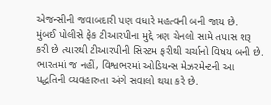એજન્સીની જવાબદારી પણ વધારે મહત્વની બની જાય છે.
મુંબઈ પોલીસે ફેક ટીઆરપીના મુદ્દે ત્રણ ચેનલો સામે તપાસ શરૂ કરી છે ત્યારથી ટીઆરપીની સિસ્ટમ ફરીથી ચર્ચાનો વિષય બની છે. ભારતમાં જ નહીં, વિશ્વભરમાં ઓડિયન્સ મેઝરમેન્ટની આ પદ્ધતિની વ્યવહારુતા અંગે સવાલો થયા કરે છે.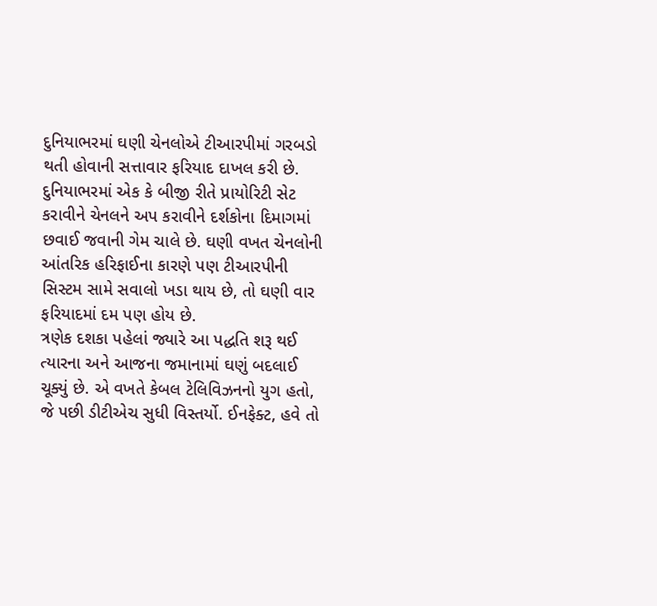દુનિયાભરમાં ઘણી ચેનલોએ ટીઆરપીમાં ગરબડો થતી હોવાની સત્તાવાર ફરિયાદ દાખલ કરી છે. દુનિયાભરમાં એક કે બીજી રીતે પ્રાયોરિટી સેટ કરાવીને ચેનલને અપ કરાવીને દર્શકોના દિમાગમાં છવાઈ જવાની ગેમ ચાલે છે. ઘણી વખત ચેનલોની આંતરિક હરિફાઈના કારણે પણ ટીઆરપીની સિસ્ટમ સામે સવાલો ખડા થાય છે, તો ઘણી વાર ફરિયાદમાં દમ પણ હોય છે.
ત્રણેક દશકા પહેલાં જ્યારે આ પદ્ધતિ શરૂ થઈ ત્યારના અને આજના જમાનામાં ઘણું બદલાઈ ચૂક્યું છે. એ વખતે કેબલ ટેલિવિઝનનો યુગ હતો, જે પછી ડીટીએચ સુધી વિસ્તર્યો. ઈનફેક્ટ, હવે તો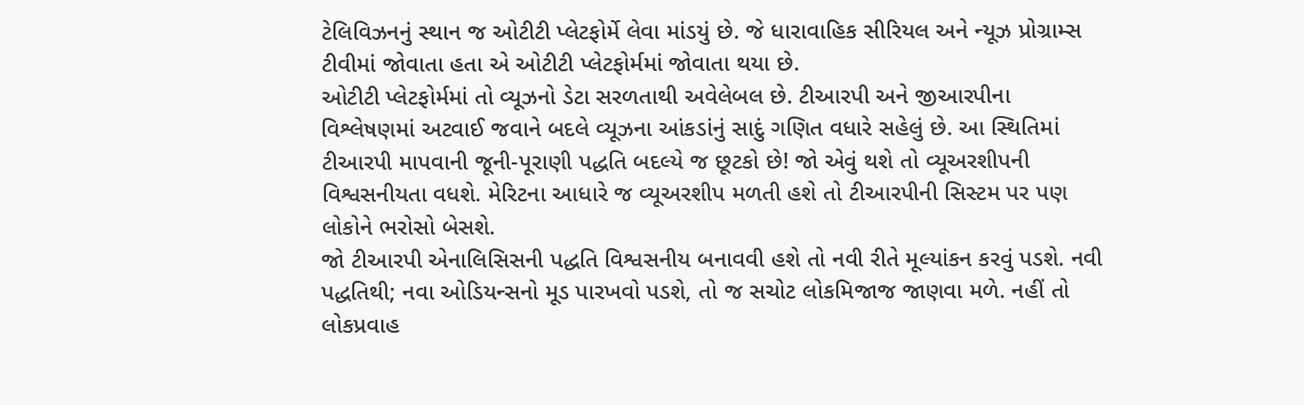ટેલિવિઝનનું સ્થાન જ ઓટીટી પ્લેટફોર્મે લેવા માંડયું છે. જે ધારાવાહિક સીરિયલ અને ન્યૂઝ પ્રોગ્રામ્સ ટીવીમાં જોવાતા હતા એ ઓટીટી પ્લેટફોર્મમાં જોવાતા થયા છે.
ઓટીટી પ્લેટફોર્મમાં તો વ્યૂઝનો ડેટા સરળતાથી અવેલેબલ છે. ટીઆરપી અને જીઆરપીના વિશ્લેષણમાં અટવાઈ જવાને બદલે વ્યૂઝના આંકડાંનું સાદું ગણિત વધારે સહેલું છે. આ સ્થિતિમાં ટીઆરપી માપવાની જૂની-પૂરાણી પદ્ધતિ બદલ્યે જ છૂટકો છે! જો એવું થશે તો વ્યૂઅરશીપની વિશ્વસનીયતા વધશે. મેરિટના આધારે જ વ્યૂઅરશીપ મળતી હશે તો ટીઆરપીની સિસ્ટમ પર પણ લોકોને ભરોસો બેસશે.
જો ટીઆરપી એનાલિસિસની પદ્ધતિ વિશ્વસનીય બનાવવી હશે તો નવી રીતે મૂલ્યાંકન કરવું પડશે. નવી પદ્ધતિથી; નવા ઓડિયન્સનો મૂડ પારખવો પડશે, તો જ સચોટ લોકમિજાજ જાણવા મળે. નહીં તો લોકપ્રવાહ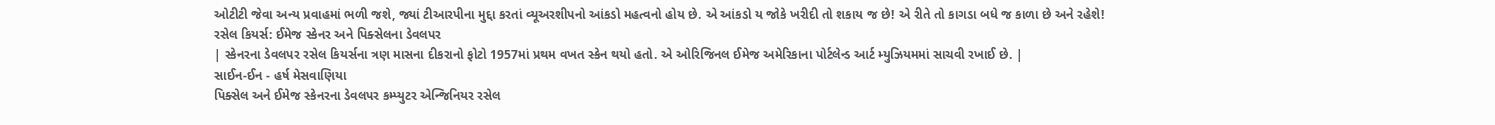ઓટીટી જેવા અન્ય પ્રવાહમાં ભળી જશે, જ્યાં ટીઆરપીના મુદ્દા કરતાં વ્યૂઅરશીપનો આંકડો મહત્વનો હોય છે. એ આંકડો ય જોકે ખરીદી તો શકાય જ છે! એ રીતે તો કાગડા બધે જ કાળા છે અને રહેશે!
રસેલ કિયર્સ: ઈમેજ સ્કેનર અને પિક્સેલના ડેવલપર
| સ્કેનરના ડેવલપર રસેલ કિયર્સના ત્રણ માસના દીકરાનો ફોટો 1957માં પ્રથમ વખત સ્કેન થયો હતો. એ ઓરિજિનલ ઈમેજ અમેરિકાના પોર્ટલેન્ડ આર્ટ મ્યુઝિયમમાં સાચવી રખાઈ છે. |
સાઈન-ઈન - હર્ષ મેસવાણિયા
પિક્સેલ અને ઈમેજ સ્કેનરના ડેવલપર કમ્પ્યુટર એન્જિનિયર રસેલ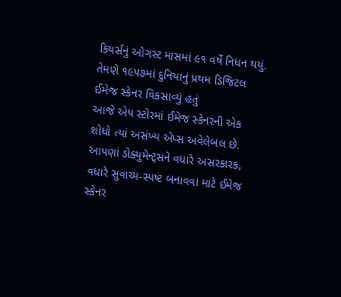કિયર્સનું ઓગસ્ટ માસમાં ૯૧ વર્ષે નિધન થયું. તેમણે ૧૯૫૭માં દુનિયાનું પ્રથમ ડિજિટલ ઈમેજ સ્કેનર વિકસાવ્યું હતું
આજે એપ સ્ટોરમાં ઈમેજ સ્કેનરની એક શોધો ત્યાં અસંખ્ય એપ્સ અવેલેબલ છે. આપણાં ડોક્યુમેન્ટ્સને વધારે અસરકારક, વધારે સુવાચ્ય-સ્પષ્ટ બનાવવા માટે ઈમેજ સ્કેનર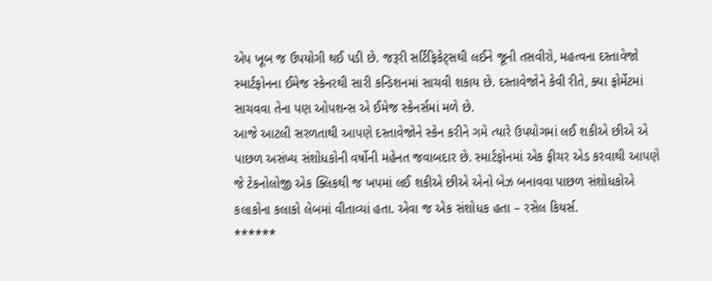એપ ખૂબ જ ઉપયોગી થઈ પડી છે. જરૂરી સર્ટિફિકેટ્સથી લઈને જૂની તસવીરો, મહત્વના દસ્તાવેજો સ્માર્ટફોનના ઈમેજ સ્કેનરથી સારી કન્ડિશનમાં સાચવી શકાય છે. દસ્તાવેજોને કેવી રીતે, ક્યા ફોર્મેટમાં સાચવવા તેના પણ ઓપશન્સ એ ઈમેજ સ્કેનર્સમાં મળે છે.
આજે આટલી સરળતાથી આપણે દસ્તાવેજોને સ્કેન કરીને ગમે ત્યારે ઉપયોગમાં લઈ શકીએ છીએ એ પાછળ અસંખ્ય સંશોધકોની વર્ષોની મહેનત જવાબદાર છે. સ્માર્ટફોનમાં એક ફીચર એડ કરવાથી આપણે જે ટેકનોલોજી એક ક્લિકથી જ ખપમાં લઈ શકીએ છીએ એનો બેઝ બનાવવા પાછળ સંશોધકોએ કલાકોના કલાકો લેબમાં વીતાવ્યાં હતા. એવા જ એક સંશોધક હતા – રસેલ કિયર્સ.
******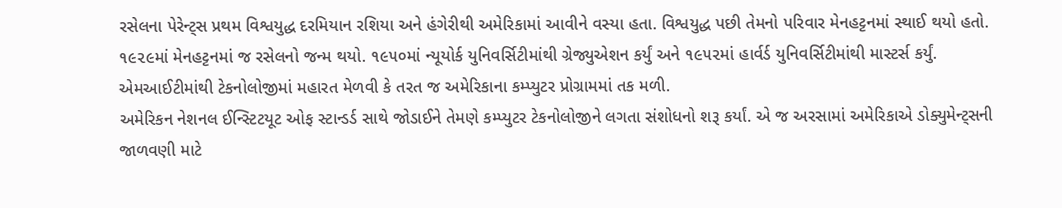રસેલના પેરેન્ટ્સ પ્રથમ વિશ્વયુદ્ધ દરમિયાન રશિયા અને હંગેરીથી અમેરિકામાં આવીને વસ્યા હતા. વિશ્વયુદ્ધ પછી તેમનો પરિવાર મેનહટ્ટનમાં સ્થાઈ થયો હતો. ૧૯૨૯માં મેનહટ્ટનમાં જ રસેલનો જન્મ થયો. ૧૯૫૦માં ન્યૂયોર્ક યુનિવર્સિટીમાંથી ગ્રેજ્યુએશન કર્યું અને ૧૯૫૨માં હાર્વર્ડ યુનિવર્સિટીમાંથી માસ્ટર્સ કર્યું. એમઆઈટીમાંથી ટેકનોલોજીમાં મહારત મેળવી કે તરત જ અમેરિકાના કમ્પ્યુટર પ્રોગ્રામમાં તક મળી.
અમેરિકન નેશનલ ઈન્સ્ટિટયૂટ ઓફ સ્ટાન્ડર્ડ સાથે જોડાઈને તેમણે કમ્પ્યુટર ટેકનોલોજીને લગતા સંશોધનો શરૂ કર્યાં. એ જ અરસામાં અમેરિકાએ ડોક્યુમેન્ટ્સની જાળવણી માટે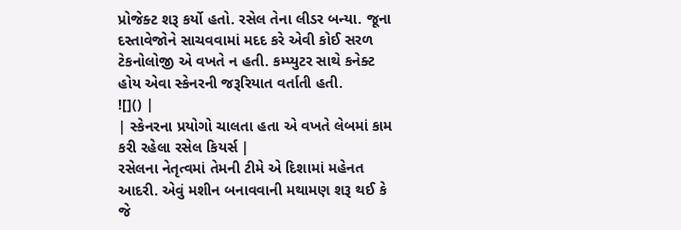પ્રોજેક્ટ શરૂ કર્યો હતો. રસેલ તેના લીડર બન્યા. જૂના દસ્તાવેજોને સાચવવામાં મદદ કરે એવી કોઈ સરળ ટેકનોલોજી એ વખતે ન હતી. કમ્પ્યુટર સાથે કનેક્ટ હોય એવા સ્કેનરની જરૂરિયાત વર્તાતી હતી.
![]() |
| સ્કેનરના પ્રયોગો ચાલતા હતા એ વખતે લેબમાં કામ કરી રહેલા રસેલ કિયર્સ |
રસેલના નેતૃત્વમાં તેમની ટીમે એ દિશામાં મહેનત આદરી. એવું મશીન બનાવવાની મથામણ શરૂ થઈ કે જે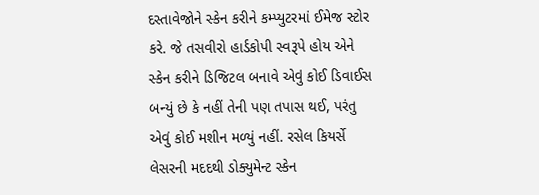દસ્તાવેજોને સ્કેન કરીને કમ્પ્યુટરમાં ઈમેજ સ્ટોર કરે. જે તસવીરો હાર્ડકોપી સ્વરૂપે હોય એને સ્કેન કરીને ડિજિટલ બનાવે એવું કોઈ ડિવાઈસ બન્યું છે કે નહીં તેની પણ તપાસ થઈ, પરંતુ એવું કોઈ મશીન મળ્યું નહીં. રસેલ કિયર્સે લેસરની મદદથી ડોક્યુમેન્ટ સ્કેન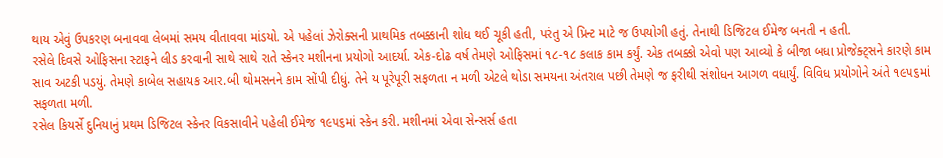થાય એવું ઉપકરણ બનાવવા લેબમાં સમય વીતાવવા માંડયો. એ પહેલાં ઝેરોક્સની પ્રાથમિક તબક્કાની શોધ થઈ ચૂકી હતી, પરંતુ એ પ્રિન્ટ માટે જ ઉપયોગી હતું. તેનાથી ડિજિટલ ઈમેજ બનતી ન હતી.
રસેલે દિવસે ઓફિસના સ્ટાફને લીડ કરવાની સાથે સાથે રાતે સ્કેનર મશીનના પ્રયોગો આદર્યા. એક-દોઢ વર્ષ તેમણે ઓફિસમાં ૧૮-૧૮ કલાક કામ કર્યું. એક તબક્કો એવો પણ આવ્યો કે બીજા બધા પ્રોજેક્ટ્સને કારણે કામ સાવ અટકી પડયું. તેમણે કાબેલ સહાયક આર.બી થોમસનને કામ સોંપી દીધું. તેને ય પૂરેપૂરી સફળતા ન મળી એટલે થોડા સમયના અંતરાલ પછી તેમણે જ ફરીથી સંશોધન આગળ વધાર્યું. વિવિધ પ્રયોગોને અંતે ૧૯૫૬માં સફળતા મળી.
રસેલ કિયર્સે દુનિયાનું પ્રથમ ડિજિટલ સ્કેનર વિકસાવીને પહેલી ઈમેજ ૧૯૫૬માં સ્કેન કરી. મશીનમાં એવા સેન્સર્સ હતા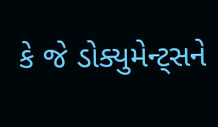કે જે ડોક્યુમેન્ટ્સને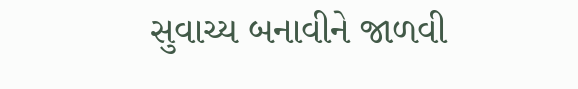સુવાચ્ય બનાવીને જાળવી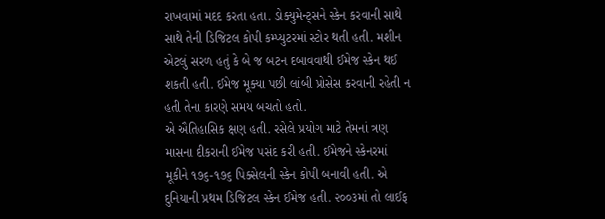રાખવામાં મદદ કરતા હતા. ડોક્યુમેન્ટ્સને સ્કેન કરવાની સાથે સાથે તેની ડિજિટલ કોપી કમ્પ્યુટરમાં સ્ટોર થતી હતી. મશીન એટલું સરળ હતું કે બે જ બટન દબાવવાથી ઈમેજ સ્કેન થઈ શકતી હતી. ઈમેજ મૂક્યા પછી લાંબી પ્રોસેસ કરવાની રહેતી ન હતી તેના કારણે સમય બચતો હતો.
એ ઐતિહાસિક ક્ષણ હતી. રસેલે પ્રયોગ માટે તેમનાં ત્રણ માસના દીકરાની ઈમેજ પસંદ કરી હતી. ઈમેજને સ્કેનરમાં મૂકીને ૧૭૬-૧૭૬ પિક્સેલની સ્કેન કોપી બનાવી હતી. એ દુનિયાની પ્રથમ ડિજિટલ સ્કેન ઈમેજ હતી. ૨૦૦૩માં તો લાઈફ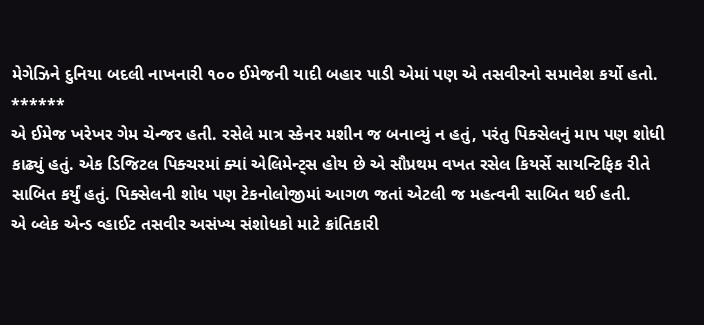મેગેઝિને દુનિયા બદલી નાખનારી ૧૦૦ ઈમેજની યાદી બહાર પાડી એમાં પણ એ તસવીરનો સમાવેશ કર્યો હતો.
******
એ ઈમેજ ખરેખર ગેમ ચેન્જર હતી. રસેલે માત્ર સ્કેનર મશીન જ બનાવ્યું ન હતું, પરંતુ પિક્સેલનું માપ પણ શોધી કાઢ્યું હતું. એક ડિજિટલ પિક્ચરમાં ક્યાં એલિમેન્ટ્સ હોય છે એ સૌપ્રથમ વખત રસેલ કિયર્સે સાયન્ટિફિક રીતે સાબિત કર્યું હતું. પિક્સેલની શોધ પણ ટેકનોલોજીમાં આગળ જતાં એટલી જ મહત્વની સાબિત થઈ હતી.
એ બ્લેક એન્ડ વ્હાઈટ તસવીર અસંખ્ય સંશોધકો માટે ક્રાંતિકારી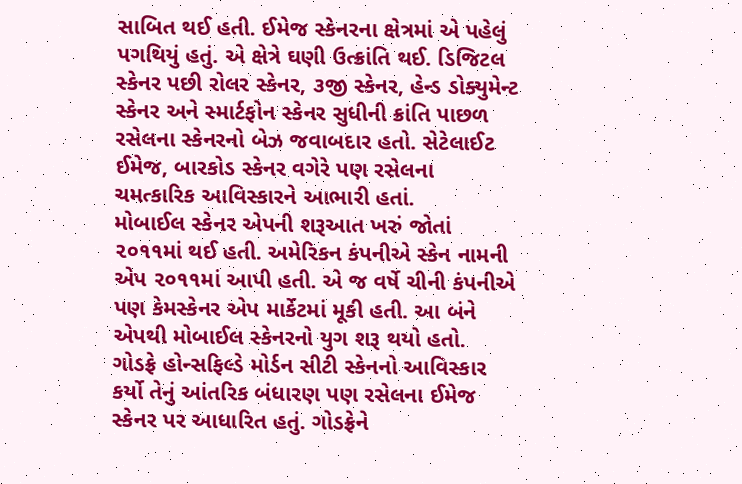સાબિત થઈ હતી. ઈમેજ સ્કેનરના ક્ષેત્રમાં એ પહેલું પગથિયું હતું. એ ક્ષેત્રે ઘણી ઉત્ક્રાંતિ થઈ. ડિજિટલ સ્કેનર પછી રોલર સ્કેનર, ૩જી સ્કેનર, હેન્ડ ડોક્યુમેન્ટ સ્કેનર અને સ્માર્ટફોન સ્કેનર સુધીની ક્રાંતિ પાછળ રસેલના સ્કેનરનો બેઝ જવાબદાર હતો. સેટેલાઈટ ઈમેજ, બારકોડ સ્કેનર વગેરે પણ રસેલના ચમત્કારિક આવિસ્કારને આભારી હતાં.
મોબાઈલ સ્કેનર એપની શરૂઆત ખરું જોતાં ૨૦૧૧માં થઈ હતી. અમેરિકન કંપનીએ સ્કેન નામની એપ ૨૦૧૧માં આપી હતી. એ જ વર્ષે ચીની કંપનીએ પણ કેમસ્કેનર એપ માર્કેટમાં મૂકી હતી. આ બંને એપથી મોબાઈલ સ્કેનરનો યુગ શરૂ થયો હતો.
ગોડફ્રે હોન્સફિલ્ડે મોર્ડન સીટી સ્કેનનો આવિસ્કાર કર્યો તેનું આંતરિક બંધારણ પણ રસેલના ઈમેજ સ્કેનર પર આધારિત હતું. ગોડફ્રેને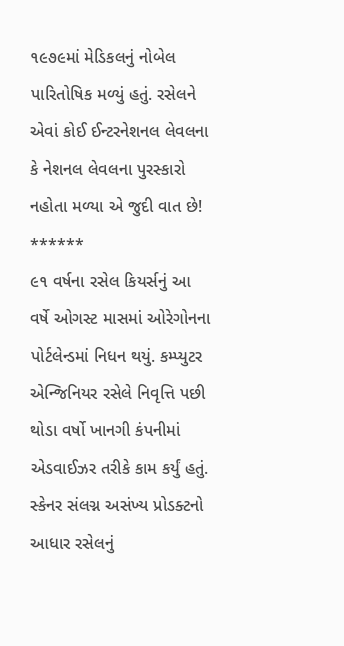૧૯૭૯માં મેડિકલનું નોબેલ પારિતોષિક મળ્યું હતું. રસેલને એવાં કોઈ ઈન્ટરનેશનલ લેવલના કે નેશનલ લેવલના પુરસ્કારો નહોતા મળ્યા એ જુદી વાત છે!
******
૯૧ વર્ષના રસેલ કિયર્સનું આ વર્ષે ઓગસ્ટ માસમાં ઓરેગોનના પોર્ટલેન્ડમાં નિધન થયું. કમ્પ્યુટર એન્જિનિયર રસેલે નિવૃત્તિ પછી થોડા વર્ષો ખાનગી કંપનીમાં એડવાઈઝર તરીકે કામ કર્યું હતું. સ્કેનર સંલગ્ન અસંખ્ય પ્રોડક્ટનો આધાર રસેલનું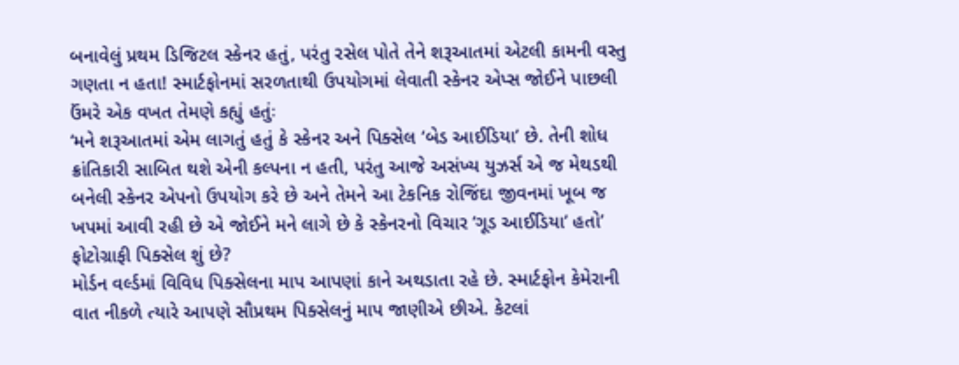બનાવેલું પ્રથમ ડિજિટલ સ્કેનર હતું, પરંતુ રસેલ પોતે તેને શરૂઆતમાં એટલી કામની વસ્તુ ગણતા ન હતા! સ્માર્ટફોનમાં સરળતાથી ઉપયોગમાં લેવાતી સ્કેનર એપ્સ જોઈને પાછલી ઉંમરે એક વખત તેમણે કહ્યું હતુંઃ
‘મને શરૂઆતમાં એમ લાગતું હતું કે સ્કેનર અને પિક્સેલ ‘બેડ આઈડિયા’ છે. તેની શોધ ક્રાંતિકારી સાબિત થશે એની કલ્પના ન હતી, પરંતુ આજે અસંખ્ય યુઝર્સ એ જ મેથડથી બનેલી સ્કેનર એપનો ઉપયોગ કરે છે અને તેમને આ ટેકનિક રોજિંદા જીવનમાં ખૂબ જ ખપમાં આવી રહી છે એ જોઈને મને લાગે છે કે સ્કેનરનો વિચાર ‘ગૂડ આઈડિયા’ હતો’
ફોટોગ્રાફી પિક્સેલ શું છે?
મોર્ડન વર્લ્ડમાં વિવિધ પિક્સેલના માપ આપણાં કાને અથડાતા રહે છે. સ્માર્ટફોન કેમેરાની વાત નીકળે ત્યારે આપણે સૌપ્રથમ પિક્સેલનું માપ જાણીએ છીએ. કેટલાં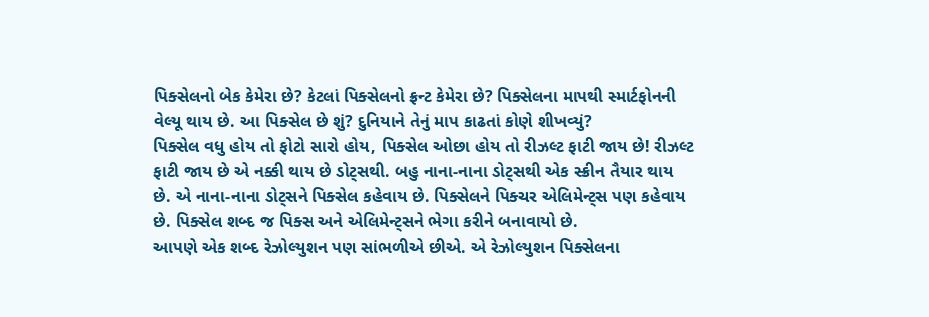પિક્સેલનો બેક કેમેરા છે? કેટલાં પિક્સેલનો ફ્રન્ટ કેમેરા છે? પિક્સેલના માપથી સ્માર્ટફોનની વેલ્યૂ થાય છે. આ પિક્સેલ છે શું? દુનિયાને તેનું માપ કાઢતાં કોણે શીખવ્યું?
પિક્સેલ વધુ હોય તો ફોટો સારો હોય, પિક્સેલ ઓછા હોય તો રીઝલ્ટ ફાટી જાય છે! રીઝલ્ટ ફાટી જાય છે એ નક્કી થાય છે ડોટ્સથી. બહુ નાના-નાના ડોટ્સથી એક સ્ક્રીન તૈયાર થાય છે. એ નાના-નાના ડોટ્સને પિક્સેલ કહેવાય છે. પિક્સેલને પિક્ચર એલિમેન્ટ્સ પણ કહેવાય છે. પિક્સેલ શબ્દ જ પિક્સ અને એલિમેન્ટ્સને ભેગા કરીને બનાવાયો છે.
આપણે એક શબ્દ રેઝોલ્યુશન પણ સાંભળીએ છીએ. એ રેઝોલ્યુશન પિક્સેલના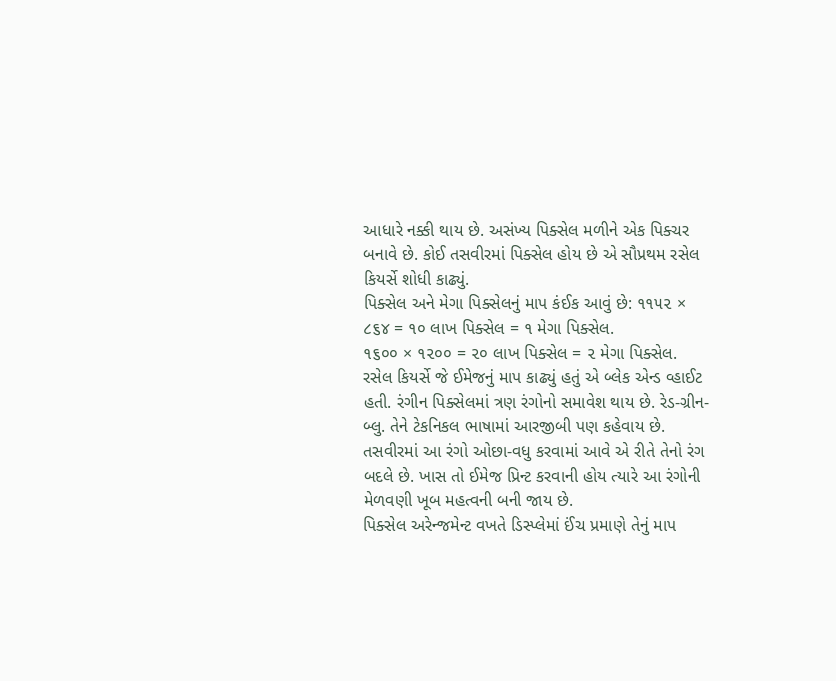આધારે નક્કી થાય છે. અસંખ્ય પિક્સેલ મળીને એક પિક્ચર બનાવે છે. કોઈ તસવીરમાં પિક્સેલ હોય છે એ સૌપ્રથમ રસેલ કિયર્સે શોધી કાઢ્યું.
પિક્સેલ અને મેગા પિક્સેલનું માપ કંઈક આવું છે: ૧૧૫૨ × ૮૬૪ = ૧૦ લાખ પિક્સેલ = ૧ મેગા પિક્સેલ.
૧૬૦૦ × ૧૨૦૦ = ૨૦ લાખ પિક્સેલ = ૨ મેગા પિક્સેલ.
રસેલ કિયર્સે જે ઈમેજનું માપ કાઢ્યું હતું એ બ્લેક એન્ડ વ્હાઈટ હતી. રંગીન પિક્સેલમાં ત્રણ રંગોનો સમાવેશ થાય છે. રેડ-ગ્રીન-બ્લુ. તેને ટેકનિકલ ભાષામાં આરજીબી પણ કહેવાય છે. તસવીરમાં આ રંગો ઓછા-વધુ કરવામાં આવે એ રીતે તેનો રંગ બદલે છે. ખાસ તો ઈમેજ પ્રિન્ટ કરવાની હોય ત્યારે આ રંગોની મેળવણી ખૂબ મહત્વની બની જાય છે.
પિક્સેલ અરેન્જમેન્ટ વખતે ડિસ્પ્લેમાં ઈંચ પ્રમાણે તેનું માપ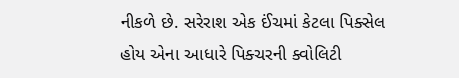નીકળે છે. સરેરાશ એક ઈંચમાં કેટલા પિક્સેલ હોય એના આધારે પિક્ચરની ક્વોલિટી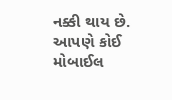નક્કી થાય છે. આપણે કોઈ મોબાઈલ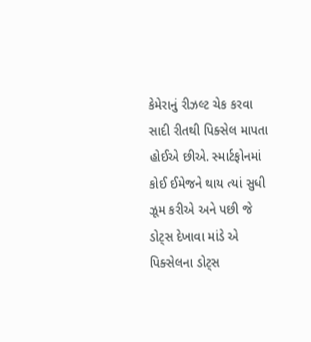કેમેરાનું રીઝલ્ટ ચેક કરવા સાદી રીતથી પિક્સેલ માપતા હોઈએ છીએ. સ્માર્ટફોનમાં કોઈ ઈમેજને થાય ત્યાં સુધી ઝૂમ કરીએ અને પછી જે ડોટ્સ દેખાવા માંડે એ પિક્સેલના ડોટ્સ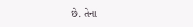છે. તેના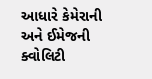આધારે કેમેરાની અને ઈમેજની ક્વોલિટી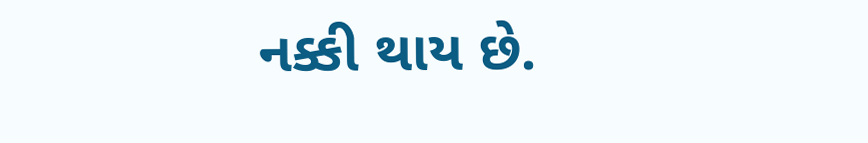નક્કી થાય છે.